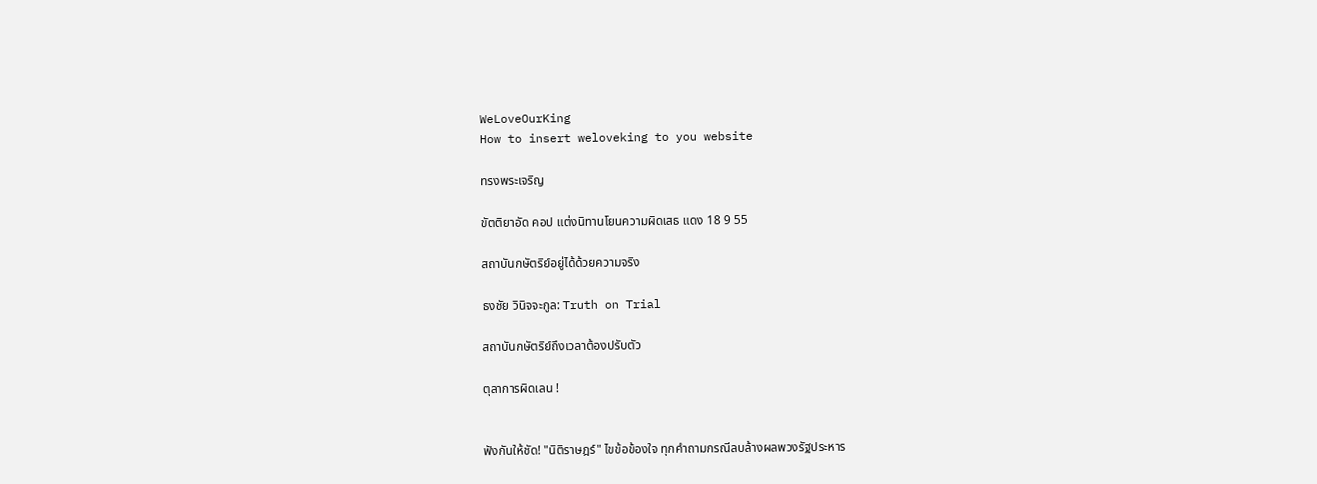WeLoveOurKing
How to insert weloveking to you website

ทรงพระเจริญ

ขัตติยาอัด คอป แต่งนิทานโยนความผิดเสธ แดง 18 9 55

สถาบันกษัตริย์อยู่ได้ด้วยความจริง

ธงชัย วินิจจะกูล: Truth on Trial

สถาบันกษัตริย์ถึงเวลาต้องปรับตัว

ตุลาการผิดเลน !


ฟังกันให้ชัด! "นิติราษฎร์" ไขข้อข้องใจ ทุกคำถามกรณีลบล้างผลพวงรัฐประหาร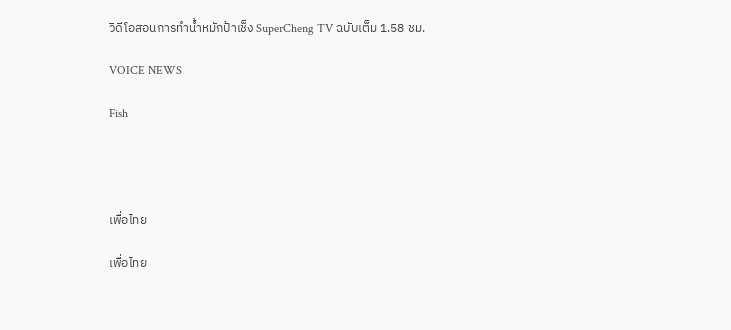วิดีโอสอนการทำน้ำหมักป้าเช็ง SuperCheng TV ฉบับเต็ม 1.58 ชม.

VOICE NEWS

Fish




เพื่อไทย

เพื่อไทย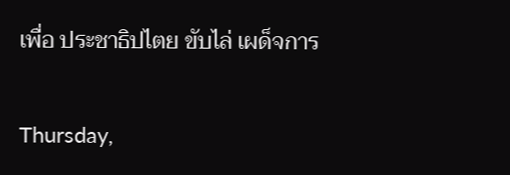เพื่อ ประชาธิปไตย ขับไล่ เผด็จการ

Thursday,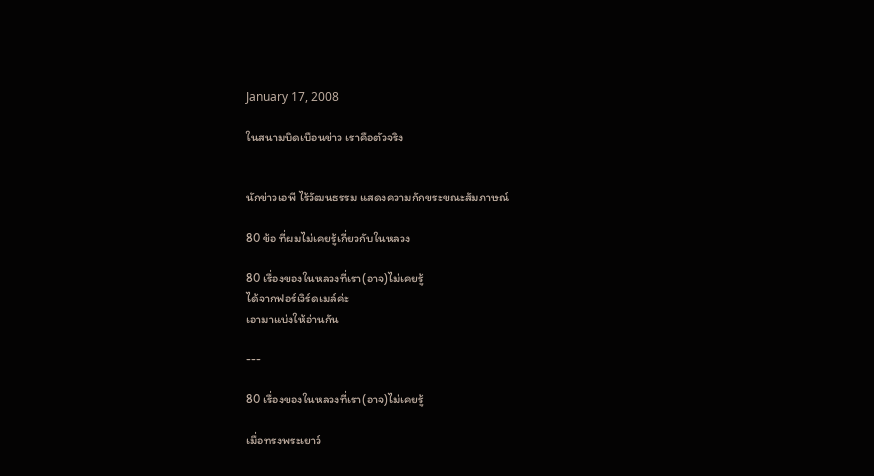January 17, 2008

ในสนามบิดเบือนข่าว เราคือตัวจริง


นักข่าวเอพี ไร้วัฒนธรรม แสดงความกักขระขณะสัมภาษณ์

80 ข้อ ที่ผมไม่เคยรู้เกี่ยวกับในหลวง

80 เรื่องของในหลวงที่เรา(อาจ)ไม่เคยรู้
ได้จากฟอร์เวิร์ดเมล์ค่ะ
เอามาแบ่งให้อ่านกัน

---

80 เรื่องของในหลวงที่เรา(อาจ)ไม่เคยรู้

เมื่อทรงพระเยาว์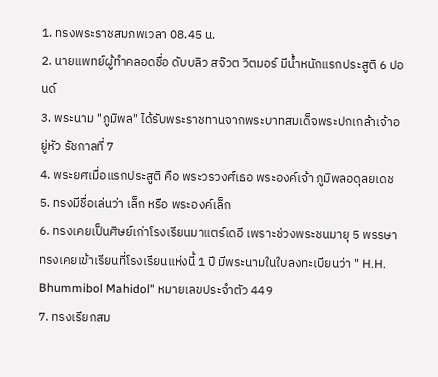1. ทรงพระราชสมภพเวลา 08.45 น.
2. นายแพทย์ผู้ทำคลอดชื่อ ดับบลิว สจ๊วต วิตมอร์ มีน้ำหนักแรกประสูติ 6 ปอนด์
3. พระนาม "ภูมิพล" ได้รับพระราชทานจากพระบาทสมเด็จพระปกเกล้าเจ้าอยู่หัว รัชกาลที่ 7
4. พระยศเมื่อแรกประสูติ คือ พระวรวงศ์เธอ พระองค์เจ้า ภูมิพลอดุลยเดช
5. ทรงมีชื่อเล่นว่า เล็ก หรือ พระองค์เล็ก
6. ทรงเคยเป็นศิษย์เก่าโรงเรียนมาแตร์เดอี เพราะช่วงพระชนมายุ 5 พรรษา ทรงเคยเข้าเรียนที่โรงเรียนแห่งนี้ 1 ปี มีพระนามในใบลงทะเบียนว่า " H.H. Bhummibol Mahidol" หมายเลขประจำตัว 449
7. ทรงเรียกสม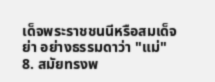เด็จพระราชชนนีหรือสมเด็จย่า อย่างธรรมดาว่า "แม่"
8. สมัยทรงพ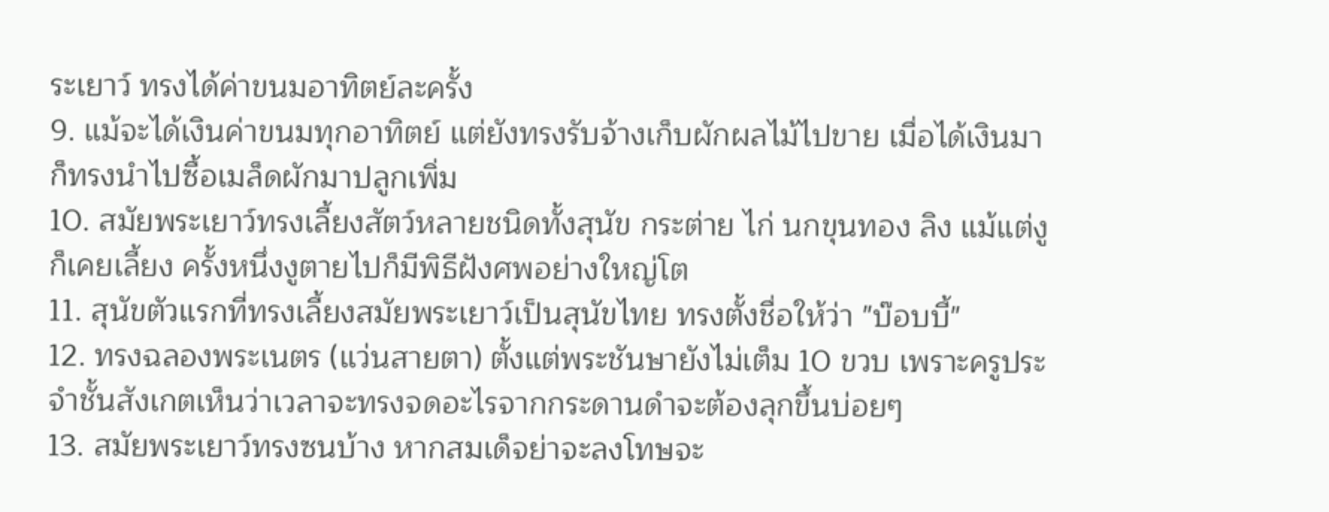ระเยาว์ ทรงได้ค่าขนมอาทิตย์ละครั้ง
9. แม้จะได้เงินค่าขนมทุกอาทิตย์ แต่ยังทรงรับจ้างเก็บผักผลไม้ไปขาย เมื่อได้เงินมาก็ทรงนำไปซื้อเมล็ดผักมาปลูกเพิ่ม
10. สมัยพระเยาว์ทรงเลี้ยงสัตว์หลายชนิดทั้งสุนัข กระต่าย ไก่ นกขุนทอง ลิง แม้แต่งูก็เคยเลี้ยง ครั้งหนึ่งงูตายไปก็มีพิธีฝังศพอย่างใหญ่โต
11. สุนัขตัวแรกที่ทรงเลี้ยงสมัยพระเยาว์เป็นสุนัขไทย ทรงตั้งชื่อให้ว่า "บ๊อบบี้"
12. ทรงฉลองพระเนตร (แว่นสายตา) ตั้งแต่พระชันษายังไม่เต็ม 10 ขวบ เพราะครูประจำชั้นสังเกตเห็นว่าเวลาจะทรงจดอะไรจากกระดานดำจะต้องลุกขึ้นบ่อยๆ
13. สมัยพระเยาว์ทรงซนบ้าง หากสมเด็จย่าจะลงโทษจะ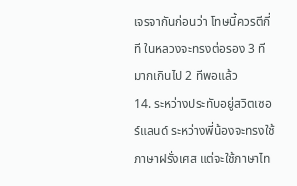เจรจากันก่อนว่า โทษนี้ควรตีกี่ที ในหลวงจะทรงต่อรอง 3 ที มากเกินไป 2 ทีพอแล้ว
14. ระหว่างประทับอยู่สวิตเซอร์แลนด์ ระหว่างพี่น้องจะทรงใช้ภาษาฝรั่งเศส แต่จะใช้ภาษาไท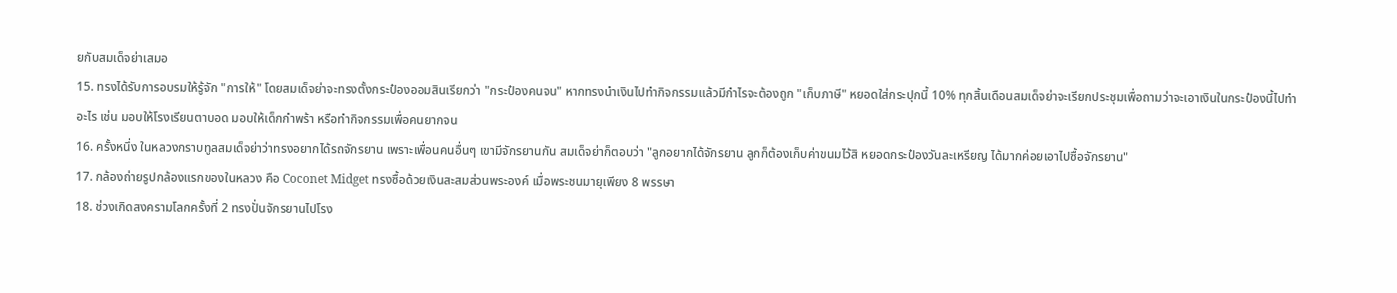ยกับสมเด็จย่าเสมอ
15. ทรงได้รับการอบรมให้รู้จัก "การให้" โดยสมเด็จย่าจะทรงตั้งกระป๋องออมสินเรียกว่า "กระป๋องคนจน" หากทรงนำเงินไปทำกิจกรรมแล้วมีกำไรจะต้องถูก "เก็บภาษี" หยอดใส่กระปุกนี้ 10% ทุกสิ้นเดือนสมเด็จย่าจะเรียกประชุมเพื่อถามว่าจะเอาเงินในกระป๋องนี้ไปทำอะไร เช่น มอบให้โรงเรียนตาบอด มอบให้เด็กกำพร้า หรือทำกิจกรรมเพื่อคนยากจน
16. ครั้งหนึ่ง ในหลวงกราบทูลสมเด็จย่าว่าทรงอยากได้รถจักรยาน เพราะเพื่อนคนอื่นๆ เขามีจักรยานกัน สมเด็จย่าก็ตอบว่า "ลูกอยากได้จักรยาน ลูกก็ต้องเก็บค่าขนมไว้สิ หยอดกระป๋องวันละเหรียญ ได้มากค่อยเอาไปซื้อจักรยาน"
17. กล้องถ่ายรูปกล้องแรกของในหลวง คือ Coconet Midget ทรงซื้อด้วยเงินสะสมส่วนพระองค์ เมื่อพระชนมายุเพียง 8 พรรษา
18. ช่วงเกิดสงครามโลกครั้งที่ 2 ทรงปั่นจักรยานไปโรง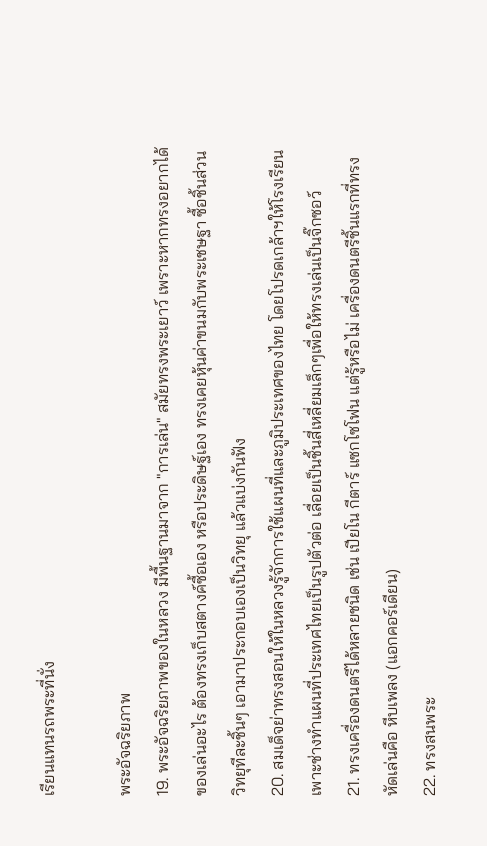เรียนแทนรถพระที่นั่ง

พระอัจฉริยภาพ
19. พระอัจฉริยภาพของในหลวง มีพื้นฐานมาจาก "การเล่น" สมัยทรงพระเยาว์ เพราะหากทรงอยากได้ของเล่นอะไร ต้องทรงเก็บสตางค์ซื้อเอง หรือประดิษฐ์เอง ทรงเคยหุ้นค่าขนมกับพระเชษฐา ซื้อชิ้นส่วนวิทยุทีละชิ้นๆ เอามาประกอบเองเป็นวิทยุ แล้วแบ่งกันฟัง
20. สมเด็จย่าทรงสอนให้ในหลวงรู้จักการใช้แผนที่และภูมิประเทศของไทย โดยโปรดเกล้าฯให้โรงเรียนเพาะช่างทำแผนที่ประเทศไทยเป็นรูปตัวต่อ เลื่อยเป็นชิ้นสี่เหลี่ยมเล็กๆเพื่อให้ทรงเล่นเป็นจิ๊กซอว์
21. ทรงเครื่องดนตรีได้หลายชนิด เช่น เปียโน กีตาร์ แซกโซโฟน แต่รู้หรือไม่ เครื่องดนตรีชิ้นแรกที่ทรงหัดเล่นคือ หีบเพลง (แอกคอร์เดียน)
22. ทรงสนพระ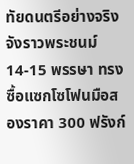ทัยดนตรีอย่างจริงจังราวพระชนม์ 14-15 พรรษา ทรงซื้อแซกโซโฟนมือสองราคา 300 ฟรังก์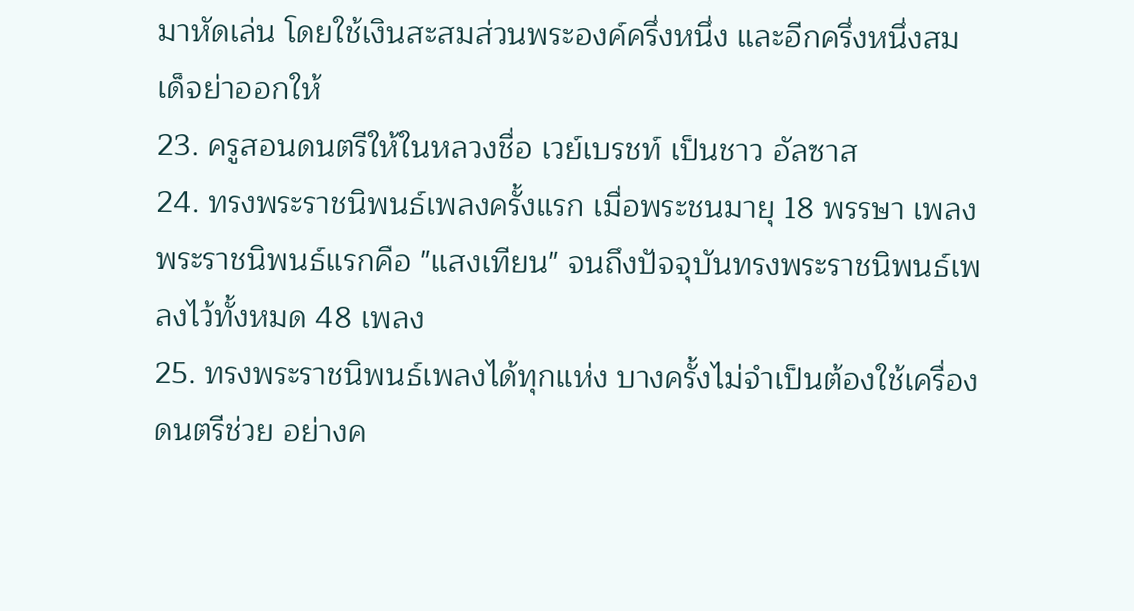มาหัดเล่น โดยใช้เงินสะสมส่วนพระองค์ครึ่งหนึ่ง และอีกครึ่งหนึ่งสมเด็จย่าออกให้
23. ครูสอนดนตรีให้ในหลวงชื่อ เวย์เบรชท์ เป็นชาว อัลซาส
24. ทรงพระราชนิพนธ์เพลงครั้งแรก เมื่อพระชนมายุ 18 พรรษา เพลงพระราชนิพนธ์แรกคือ "แสงเทียน" จนถึงปัจจุบันทรงพระราชนิพนธ์เพลงไว้ทั้งหมด 48 เพลง
25. ทรงพระราชนิพนธ์เพลงได้ทุกแห่ง บางครั้งไม่จำเป็นต้องใช้เครื่องดนตรีช่วย อย่างค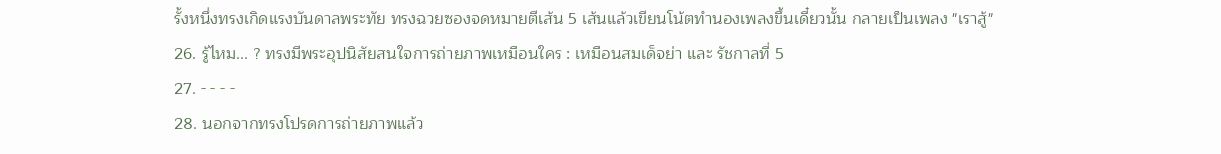รั้งหนึ่งทรงเกิดแรงบันดาลพระทัย ทรงฉวยซองจดหมายตีเส้น 5 เส้นแล้วเขียนโน้ตทำนองเพลงขึ้นเดี๋ยวนั้น กลายเป็นเพลง "เราสู้"
26. รู้ไหม... ? ทรงมีพระอุปนิสัยสนใจการถ่ายภาพเหมือนใคร : เหมือนสมเด็จย่า และ รัชกาลที่ 5
27. - - - -
28. นอกจากทรงโปรดการถ่ายภาพแล้ว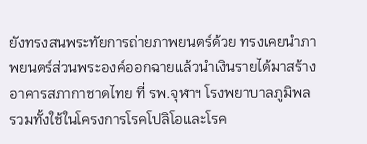ยังทรงสนพระทัยการถ่ายภาพยนตร์ด้วย ทรงเคยนำภาพยนตร์ส่วนพระองค์ออกฉายแล้วนำเงินรายได้มาสร้างอาคารสภากาชาดไทย ที่ รพ.จุฬาฯ โรงพยาบาลภูมิพล รวมทั้งใช้ในโครงการโรคโปลิโอและโรค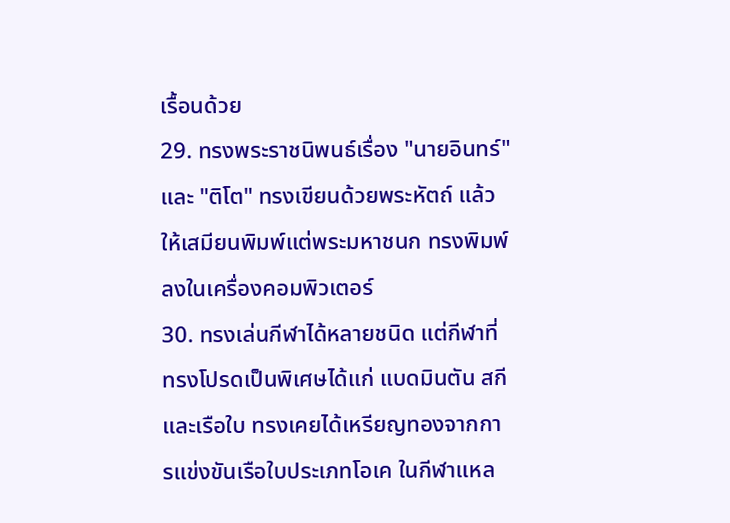เรื้อนด้วย
29. ทรงพระราชนิพนธ์เรื่อง "นายอินทร์" และ "ติโต" ทรงเขียนด้วยพระหัตถ์ แล้วให้เสมียนพิมพ์แต่พระมหาชนก ทรงพิมพ์ลงในเครื่องคอมพิวเตอร์
30. ทรงเล่นกีฬาได้หลายชนิด แต่กีฬาที่ทรงโปรดเป็นพิเศษได้แก่ แบดมินตัน สกี และเรือใบ ทรงเคยได้เหรียญทองจากการแข่งขันเรือใบประเภทโอเค ในกีฬาแหล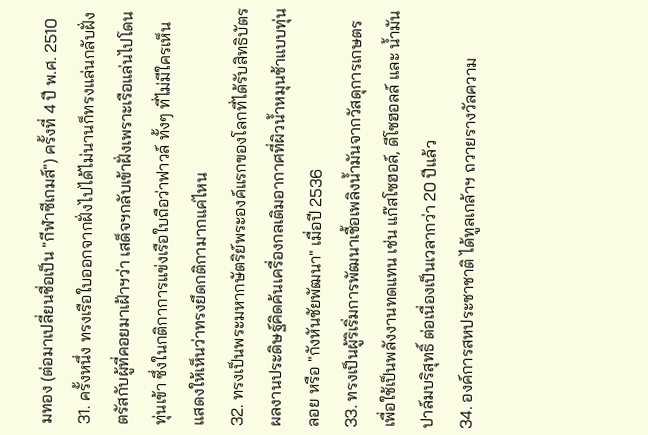มทอง (ต่อมาเปลี่ยนชื่อเป็น "กีฬาซีเกมส์") ครั้งที่ 4 ปี พ.ศ. 2510
31. ครั้งหนึ่ง ทรงเรือใบออกจากฝั่งไปได้ไม่นานก็ทรงแล่นกลับฝั่ง ตรัสกับผู้ที่คอยมาเฝ้าฯว่า เสด็จฯกลับเข้าฝั่งเพราะเรือแล่นไปโดนทุ่นเข้า ซึ่งในกติกาการแข่งเรือใบถือว่าฟาวล์ ทั้งๆ ที่ไม่มีใครเห็น แสดงให้เห็นว่าทรงยึดกติกามากแค่ไหน
32. ทรงเป็นพระมหากษัตริย์พระองค์แรกของโลกที่ได้รับสิทธิบัตรผลงานประดิษฐ์คิดค้นเครื่องกลเติมอากาศที่ผิวน้ำหมุนช้าแบบทุ่นลอย หรือ "กังหันชัยพัฒนา" เมื่อปี 2536
33. ทรงเป็นผู้ริเริ่มการพัฒนาเชื้อเพลิงน้ำมันจากวัสดุการเกษตรเพื่อใช้เป็นพลังงานทดแทน เช่น แก๊สโซฮอล์, ดีโซฮอลล์ และ น้ำมันปาล์มบริสุทธิ์ ต่อเนื่องเป็นเวลากว่า 20 ปีแล้ว
34. องค์การสหประชาชาติ ได้ทูลเกล้าฯ ถวายรางวัลความ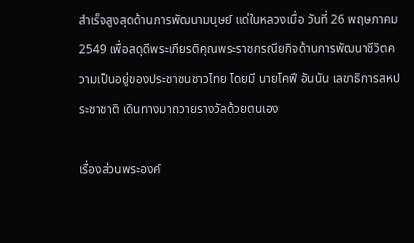สำเร็จสูงสุดด้านการพัฒนามนุษย์ แด่ในหลวงเมื่อ วันที่ 26 พฤษภาคม 2549 เพื่อสดุดีพระเกียรติคุณพระราชกรณียกิจด้านการพัฒนาชีวิตความเป็นอยู่ของประชาชนชาวไทย โดยมี นายโคฟี อันนัน เลขาธิการสหประชาชาติ เดินทางมาถวายรางวัลด้วยตนเอง

เรื่องส่วนพระองค์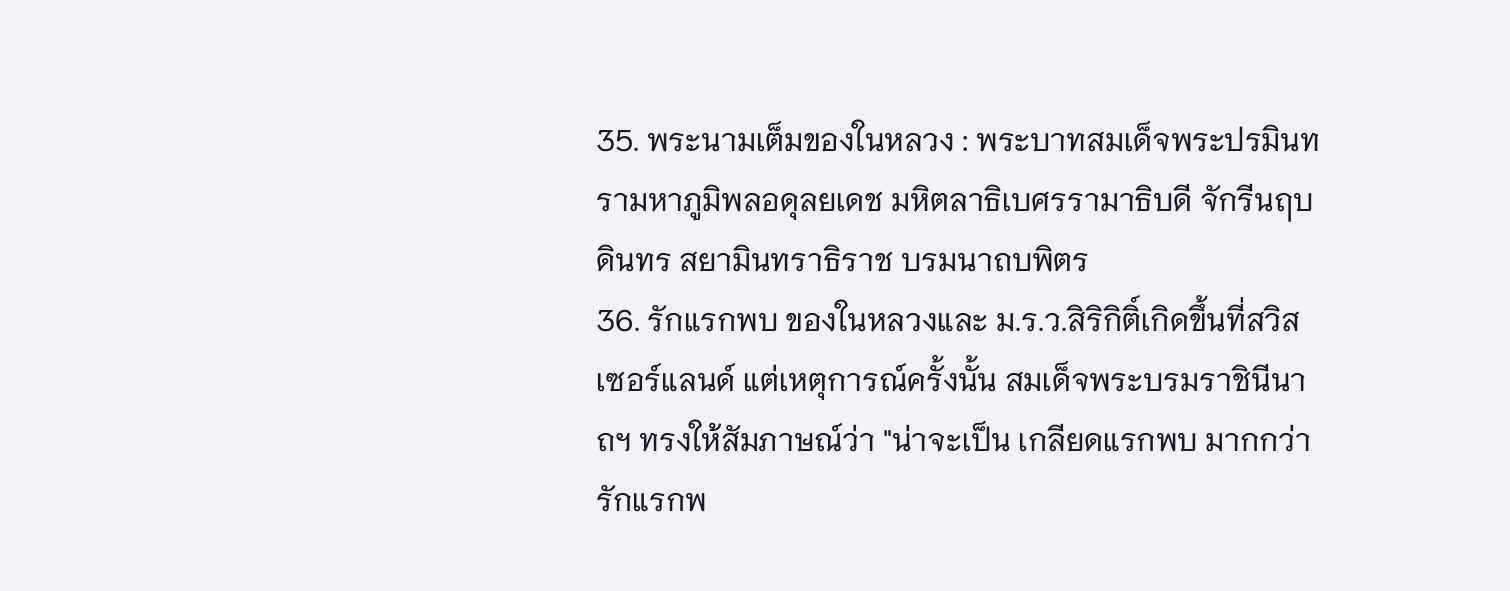35. พระนามเต็มของในหลวง : พระบาทสมเด็จพระปรมินทรามหาภูมิพลอดุลยเดช มหิตลาธิเบศรรามาธิบดี จักรีนฤบดินทร สยามินทราธิราช บรมนาถบพิตร
36. รักแรกพบ ของในหลวงและ ม.ร.ว.สิริกิติ์เกิดขึ้นที่สวิสเซอร์แลนด์ แต่เหตุการณ์ครั้งนั้น สมเด็จพระบรมราชินีนาถฯ ทรงให้สัมภาษณ์ว่า "น่าจะเป็น เกลียดแรกพบ มากกว่า รักแรกพ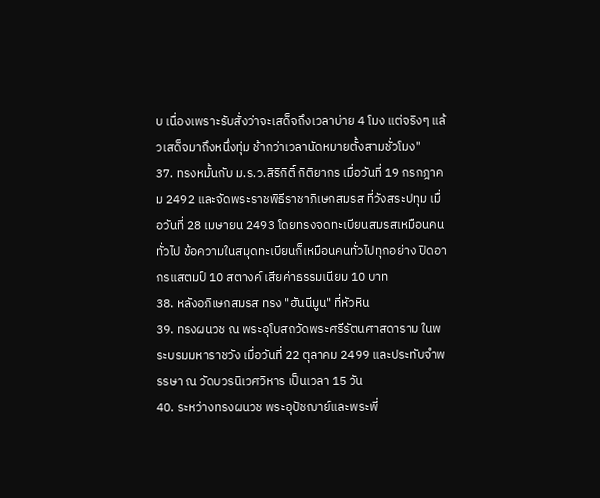บ เนื่องเพราะรับสั่งว่าจะเสด็จถึงเวลาบ่าย 4 โมง แต่จริงๆ แล้วเสด็จมาถึงหนึ่งทุ่ม ช้ากว่าเวลานัดหมายตั้งสามชั่วโมง"
37. ทรงหมั้นกับ ม.ร.ว.สิริกิติ์ กิติยากร เมื่อวันที่ 19 กรกฎาคม 2492 และจัดพระราชพิธีราชาภิเษกสมรส ที่วังสระปทุม เมื่อวันที่ 28 เมษายน 2493 โดยทรงจดทะเบียนสมรสเหมือนคนทั่วไป ข้อความในสมุดทะเบียนก็เหมือนคนทั่วไปทุกอย่าง ปิดอากรแสตมป์ 10 สตางค์ เสียค่าธรรมเนียม 10 บาท
38. หลังอภิเษกสมรส ทรง "ฮันนีมูน" ที่หัวหิน
39. ทรงผนวช ณ พระอุโบสถวัดพระศรีรัตนศาสดาราม ในพระบรมมหาราชวัง เมื่อวันที่ 22 ตุลาคม 2499 และประทับจำพรรษา ณ วัดบวรนิเวศวิหาร เป็นเวลา 15 วัน
40. ระหว่างทรงผนวช พระอุปัชฌาย์และพระพี่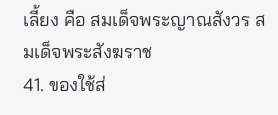เลี้ยง คือ สมเด็จพระญาณสังวร สมเด็จพระสังฆราช
41. ของใช้ส่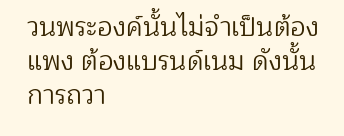วนพระองค์นั้นไม่จำเป็นต้องแพง ต้องแบรนด์เนม ดังนั้นการถวา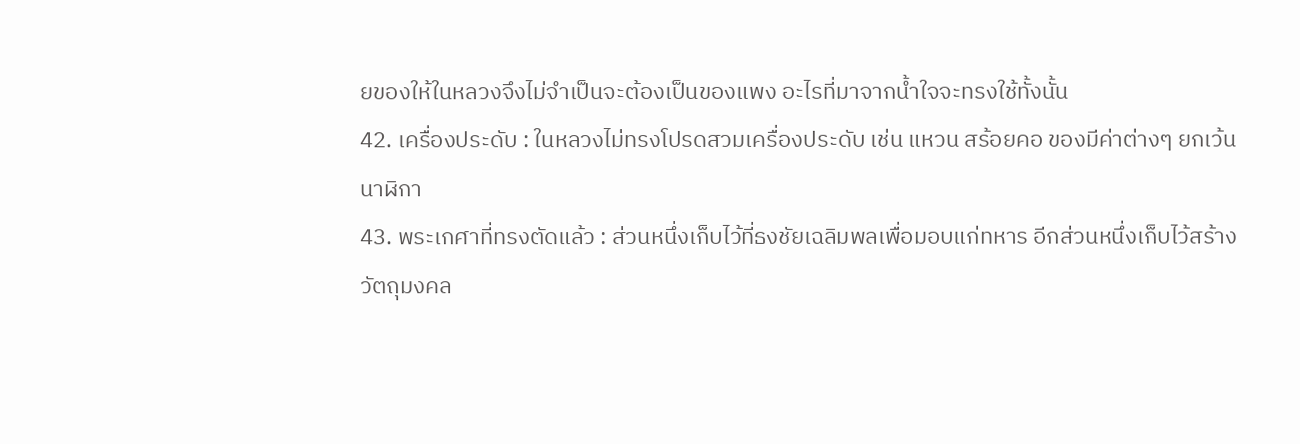ยของให้ในหลวงจึงไม่จำเป็นจะต้องเป็นของแพง อะไรที่มาจากน้ำใจจะทรงใช้ทั้งนั้น
42. เครื่องประดับ : ในหลวงไม่ทรงโปรดสวมเครื่องประดับ เช่น แหวน สร้อยคอ ของมีค่าต่างๆ ยกเว้น นาฬิกา
43. พระเกศาที่ทรงตัดแล้ว : ส่วนหนึ่งเก็บไว้ที่ธงชัยเฉลิมพลเพื่อมอบแก่ทหาร อีกส่วนหนึ่งเก็บไว้สร้างวัตถุมงคล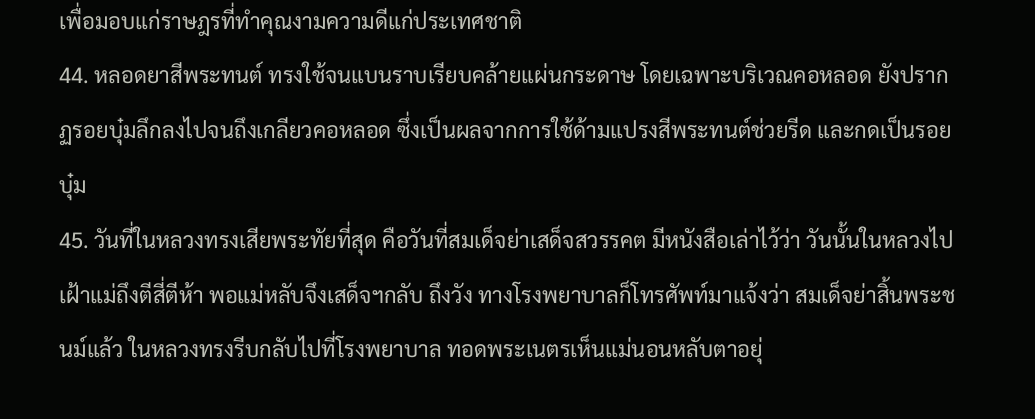เพื่อมอบแก่ราษฎรที่ทำคุณงามความดีแก่ประเทศชาติ
44. หลอดยาสีพระทนต์ ทรงใช้จนแบนราบเรียบคล้ายแผ่นกระดาษ โดยเฉพาะบริเวณคอหลอด ยังปรากฏรอยบุ๋มลึกลงไปจนถึงเกลียวคอหลอด ซึ่งเป็นผลจากการใช้ด้ามแปรงสีพระทนต์ช่วยรีด และกดเป็นรอยบุ๋ม
45. วันที่ในหลวงทรงเสียพระทัยที่สุด คือวันที่สมเด็จย่าเสด็จสวรรคต มีหนังสือเล่าไว้ว่า วันนั้นในหลวงไปเฝ้าแม่ถึงตีสี่ตีห้า พอแม่หลับจึงเสด็จฯกลับ ถึงวัง ทางโรงพยาบาลก็โทรศัพท์มาแจ้งว่า สมเด็จย่าสิ้นพระชนม์แล้ว ในหลวงทรงรีบกลับไปที่โรงพยาบาล ทอดพระเนตรเห็นแม่นอนหลับตาอยุ่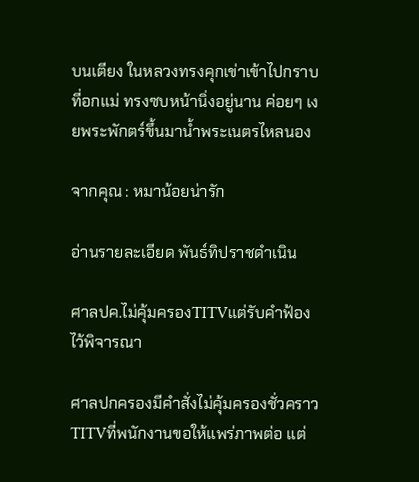บนเตียง ในหลวงทรงคุกเข่าเข้าไปกราบที่อกแม่ ทรงซบหน้านิ่งอยู่นาน ค่อยๆ เงยพระพักตร์ขึ้นมาน้ำพระเนตรไหลนอง

จากคุณ : หมาน้อยน่ารัก

อ่านรายละเอียด พันธ์ทิปราชดำเนิน

ศาลปค.ไม่คุ้มครองTITVแต่รับคำฟ้องไว้พิจารณา

ศาลปกครองมีคำสั่งไม่คุ้มครองชั่วคราวTITVที่พนักงานขอให้แพร่ภาพต่อ แต่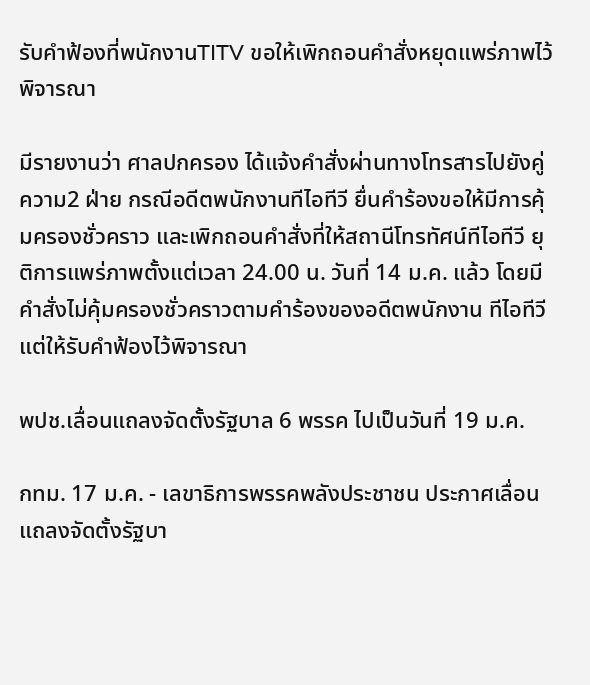รับคำฟ้องที่พนักงานTITV ขอให้เพิกถอนคำสั่งหยุดแพร่ภาพไว้พิจารณา

มีรายงานว่า ศาลปกครอง ได้แจ้งคำสั่งผ่านทางโทรสารไปยังคู่ความ2 ฝ่าย กรณีอดีตพนักงานทีไอทีวี ยื่นคำร้องขอให้มีการคุ้มครองชั่วคราว และเพิกถอนคำสั่งที่ให้สถานีโทรทัศน์ทีไอทีวี ยุติการแพร่ภาพตั้งแต่เวลา 24.00 น. วันที่ 14 ม.ค. แล้ว โดยมีคำสั่งไม่คุ้มครองชั่วคราวตามคำร้องของอดีตพนักงาน ทีไอทีวี แต่ให้รับคำฟ้องไว้พิจารณา

พปช.เลื่อนแถลงจัดตั้งรัฐบาล 6 พรรค ไปเป็นวันที่ 19 ม.ค.

กทม. 17 ม.ค. - เลขาธิการพรรคพลังประชาชน ประกาศเลื่อนแถลงจัดตั้งรัฐบา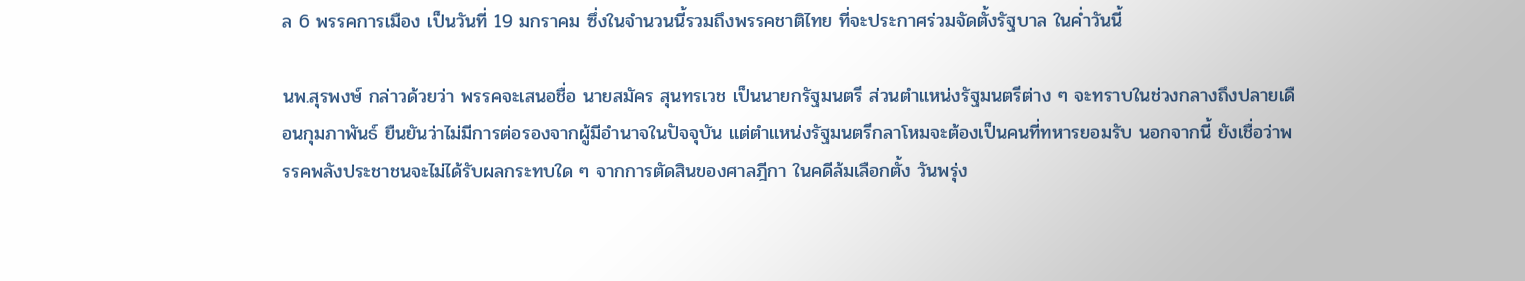ล 6 พรรคการเมือง เป็นวันที่ 19 มกราคม ซึ่งในจำนวนนี้รวมถึงพรรคชาติไทย ที่จะประกาศร่วมจัดตั้งรัฐบาล ในค่ำวันนี้

นพ.สุรพงษ์ กล่าวด้วยว่า พรรคจะเสนอชื่อ นายสมัคร สุนทรเวช เป็นนายกรัฐมนตรี ส่วนตำแหน่งรัฐมนตรีต่าง ๆ จะทราบในช่วงกลางถึงปลายเดือนกุมภาพันธ์ ยืนยันว่าไม่มีการต่อรองจากผู้มีอำนาจในปัจจุบัน แต่ตำแหน่งรัฐมนตรีกลาโหมจะต้องเป็นคนที่ทหารยอมรับ นอกจากนี้ ยังเชื่อว่าพรรคพลังประชาชนจะไม่ได้รับผลกระทบใด ๆ จากการตัดสินของศาลฎีกา ในคดีล้มเลือกตั้ง วันพรุ่ง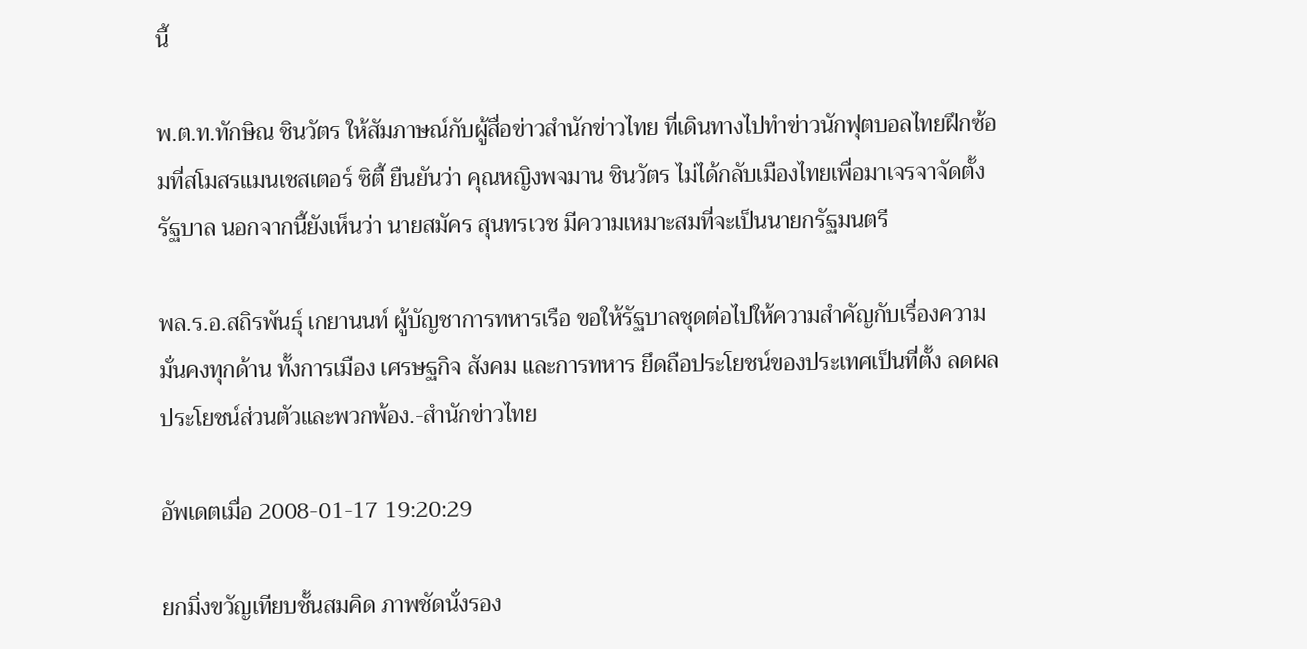นี้

พ.ต.ท.ทักษิณ ชินวัตร ให้สัมภาษณ์กับผู้สื่อข่าวสำนักข่าวไทย ที่เดินทางไปทำข่าวนักฟุตบอลไทยฝึกซ้อมที่สโมสรแมนเชสเตอร์ ซิตี้ ยืนยันว่า คุณหญิงพจมาน ชินวัตร ไม่ได้กลับเมืองไทยเพื่อมาเจรจาจัดตั้งรัฐบาล นอกจากนี้ยังเห็นว่า นายสมัคร สุนทรเวช มีความเหมาะสมที่จะเป็นนายกรัฐมนตรี

พล.ร.อ.สถิรพันธุ์ เกยานนท์ ผู้บัญชาการทหารเรือ ขอให้รัฐบาลชุดต่อไปให้ความสำคัญกับเรื่องความมั่นคงทุกด้าน ทั้งการเมือง เศรษฐกิจ สังคม และการทหาร ยึดถือประโยชน์ของประเทศเป็นที่ตั้ง ลดผลประโยชน์ส่วนตัวและพวกพ้อง.-สำนักข่าวไทย

อัพเดตเมื่อ 2008-01-17 19:20:29

ยกมิ่งขวัญเทียบชั้นสมคิด ภาพชัดนั่งรอง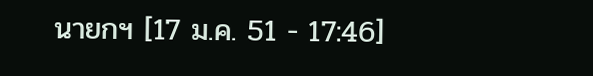นายกฯ [17 ม.ค. 51 - 17:46]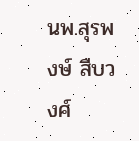นพ.สุรพงษ์ สืบวงศ์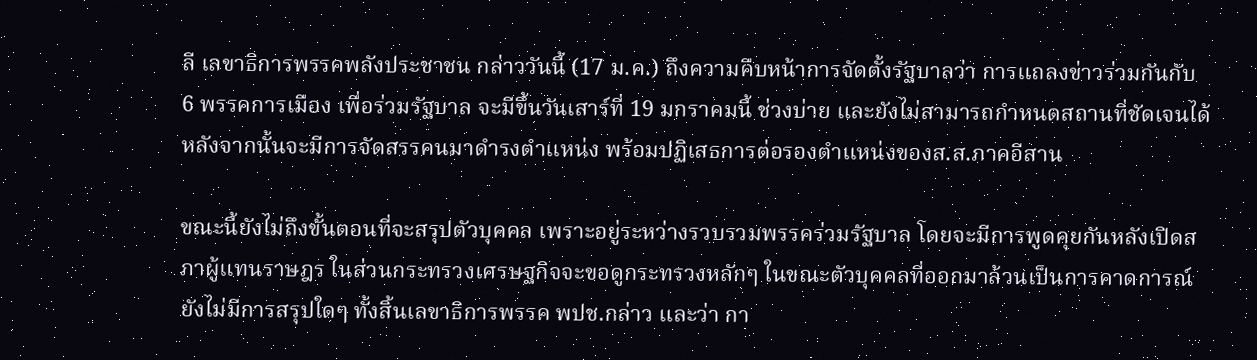ลี เลขาธิการพรรคพลังประชาชน กล่าววันนี้ (17 ม.ค.) ถึงความคืบหน้าการจัดตั้งรัฐบาลว่า การแถลงข่าวร่วมกันกับ 6 พรรคการเมือง เพื่อร่วมรัฐบาล จะมีขึ้นวันเสาร์ที่ 19 มกราคมนี้ ช่วงบ่าย และยังไม่สามารถกำหนดสถานที่ชัดเจนได้ หลังจากนั้นจะมีการจัดสรรคนมาดำรงตำแหน่ง พร้อมปฏิเสธการต่อรองตำแหน่งของส.ส.ภาคอีสาน

ขณะนี้ยังไม่ถึงขั้นตอนที่จะสรุปตัวบุคคล เพราะอยู่ระหว่างรวบรวมพรรคร่วมรัฐบาล โดยจะมีการพูดคุยกันหลังเปิดสภาผู้แทนราษฎร ในส่วนกระทรวงเศรษฐกิจจะขอดูกระทรวงหลักๆ ในขณะตัวบุคคลที่ออกมาล้วนเป็นการคาดการณ์ ยังไม่มีการสรุปใดๆ ทั้งสิ้นเลขาธิการพรรค พปช.กล่าว และว่า กา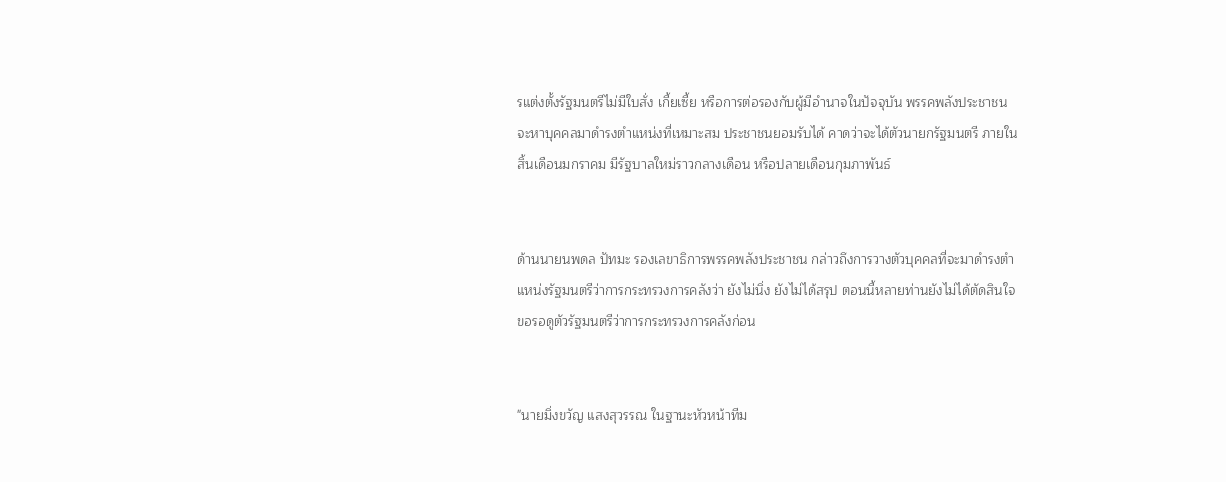รแต่งตั้งรัฐมนตรีไม่มีใบสั่ง เกี้ยเซี้ย หรือการต่อรองกับผู้มีอำนาจในปัจจุบัน พรรคพลังประชาชนจะหาบุคคลมาดำรงตำแหน่งที่เหมาะสม ประชาชนยอมรับได้ คาดว่าจะได้ตัวนายกรัฐมนตรี ภายในสิ้นเดือนมกราคม มีรัฐบาลใหม่ราวกลางเดือน หรือปลายเดือนกุมภาพันธ์


ด้านนายนพดล ปัทมะ รองเลขาธิการพรรคพลังประชาชน กล่าวถึงการวางตัวบุคคลที่จะมาดำรงตำแหน่งรัฐมนตรีว่าการกระทรวงการคลังว่า ยังไม่นิ่ง ยังไม่ได้สรุป ตอนนี้หลายท่านยังไม่ได้ตัดสินใจ ขอรอดูตัวรัฐมนตรีว่าการกระทรวงการคลังก่อน


"นายมิ่งขวัญ แสงสุวรรณ ในฐานะหัวหน้าทีม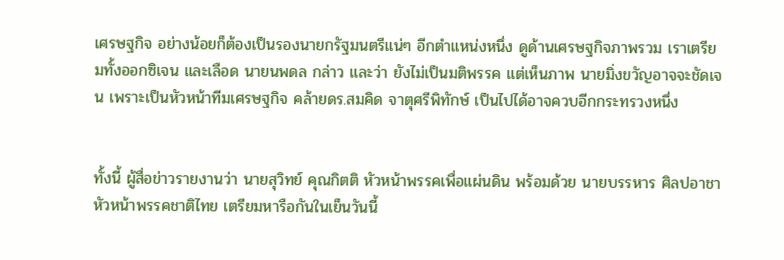เศรษฐกิจ อย่างน้อยก็ต้องเป็นรองนายกรัฐมนตรีแน่ๆ อีกตำแหน่งหนึ่ง ดูด้านเศรษฐกิจภาพรวม เราเตรียมทั้งออกซิเจน และเลือด นายนพดล กล่าว และว่า ยังไม่เป็นมติพรรค แต่เห็นภาพ นายมิ่งขวัญอาจจะชัดเจน เพราะเป็นหัวหน้าทีมเศรษฐกิจ คล้ายดร.สมคิด จาตุศรีพิทักษ์ เป็นไปได้อาจควบอีกกระทรวงหนึ่ง


ทั้งนี้ ผู้สื่อข่าวรายงานว่า นายสุวิทย์ คุณกิตติ หัวหน้าพรรคเพื่อแผ่นดิน พร้อมด้วย นายบรรหาร ศิลปอาชา หัวหน้าพรรคชาติไทย เตรียมหารือกันในเย็นวันนี้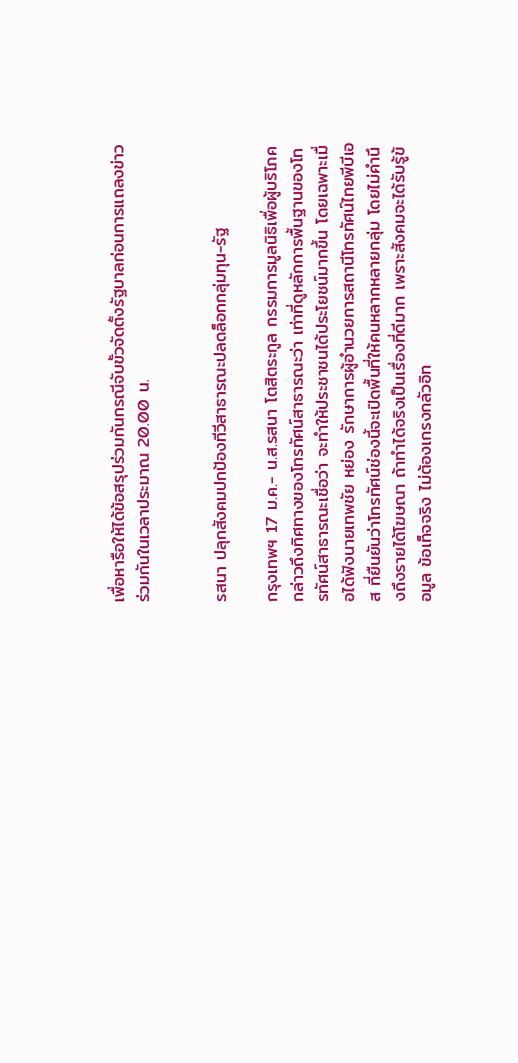เพื่อหารือให้ได้ข้อสรุปร่วมกันกรณีจับขั้วจัดตั้งรัฐบาลก่อนการแถลงข่าวร่วมกันในเวลาประมาณ 20.00 น.


รสนา ปลุกสังคมปกป้องทีวีสาธารณะปลดล็อกกลุ่มทุน-รัฐ

กรุงเทพฯ 17 ม.ค.- น.ส.รสนา โตสิตระกูล กรรมการมูลนิธิเพื่อผู้บริโภค กล่าวถึงทิศทางของโทรทัศน์สาธารณะว่า เท่าที่ดูหลักการพื้นฐานของโทรทัศน์สาธารณะเชื่อว่า จะทำให้ประชาชนได้ประโยชน์มากขึ้น โดยเฉพาะเมื่อได้ฟังนายเทพชัย หย่อง รักษาการผู้อำนวยการสถานีโทรทัศน์ไทยพีบีเอส ที่ยืนยันว่าโทรทัศน์ช่องนี้จะเปิดพื้นที่ให้คนหลากหลายกลุ่ม โดยไม่คำนึงถึงรายได้โฆษณา ถ้าทำได้จริงเป็นเรื่องที่ดีมาก เพราะสังคมจะได้รับรู้ข้อมูล ข้อเท็จจริง ไม่ต้องเกรงกลัวอิท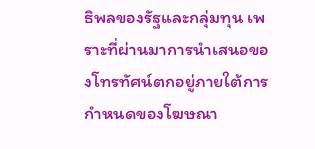ธิพลของรัฐและกลุ่มทุน เพราะที่ผ่านมาการนำเสนอของโทรทัศน์ตกอยู่ภายใต้การกำหนดของโฆษณา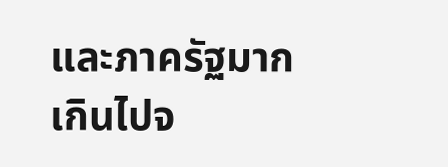และภาครัฐมากเกินไปจ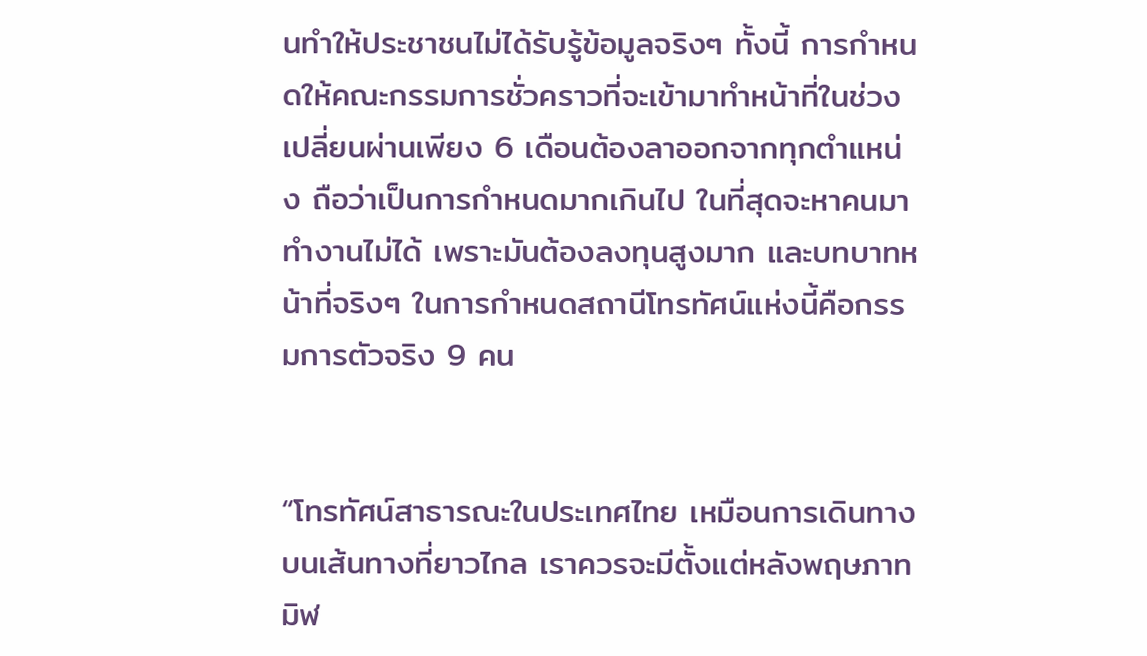นทำให้ประชาชนไม่ได้รับรู้ข้อมูลจริงๆ ทั้งนี้ การกำหนดให้คณะกรรมการชั่วคราวที่จะเข้ามาทำหน้าที่ในช่วงเปลี่ยนผ่านเพียง 6 เดือนต้องลาออกจากทุกตำแหน่ง ถือว่าเป็นการกำหนดมากเกินไป ในที่สุดจะหาคนมาทำงานไม่ได้ เพราะมันต้องลงทุนสูงมาก และบทบาทหน้าที่จริงๆ ในการกำหนดสถานีโทรทัศน์แห่งนี้คือกรรมการตัวจริง 9 คน


“โทรทัศน์สาธารณะในประเทศไทย เหมือนการเดินทางบนเส้นทางที่ยาวไกล เราควรจะมีตั้งแต่หลังพฤษภาทมิฬ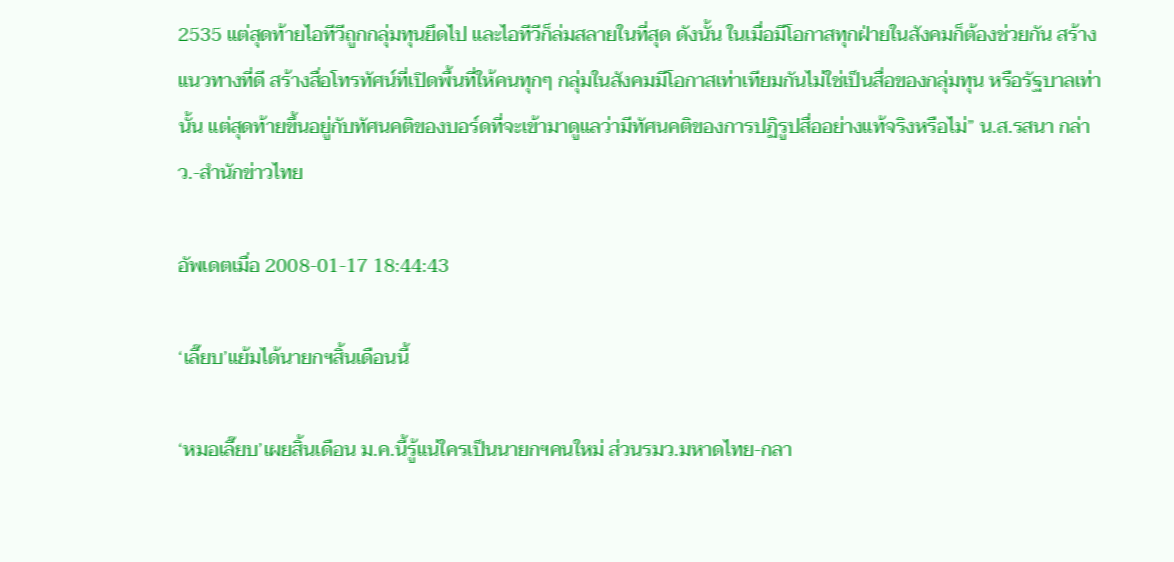2535 แต่สุดท้ายไอทีวีถูกกลุ่มทุนยึดไป และไอทีวีก็ล่มสลายในที่สุด ดังนั้น ในเมื่อมีโอกาสทุกฝ่ายในสังคมก็ต้องช่วยกัน สร้างแนวทางที่ดี สร้างสื่อโทรทัศน์ที่เปิดพื้นที่ให้คนทุกๆ กลุ่มในสังคมมีโอกาสเท่าเทียมกันไม่ใช่เป็นสื่อของกลุ่มทุน หรือรัฐบาลเท่านั้น แต่สุดท้ายขึ้นอยู่กับทัศนคติของบอร์ดที่จะเข้ามาดูแลว่ามีทัศนคติของการปฏิรูปสื่ออย่างแท้จริงหรือไม่” น.ส.รสนา กล่าว.-สำนักข่าวไทย

อัพเดตเมื่อ 2008-01-17 18:44:43

‘เลี๊ยบ’แย้มได้นายกฯสิ้นเดือนนี้

‘หมอเลี๊ยบ’เผยสิ้นเดือน ม.ค.นี้รู้แน่ใครเป็นนายกฯคนใหม่ ส่วนรมว.มหาดไทย-กลา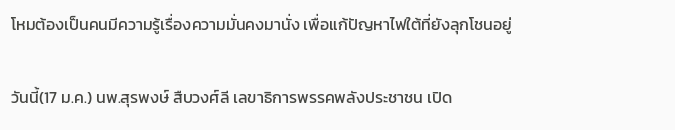โหมต้องเป็นคนมีความรู้เรื่องความมั่นคงมานั่ง เพื่อแก้ปัญหาไฟใต้ที่ยังลุกโชนอยู่

วันนี้(17 ม.ค.) นพ.สุรพงษ์ สืบวงศ์ลี เลขาธิการพรรคพลังประชาชน เปิด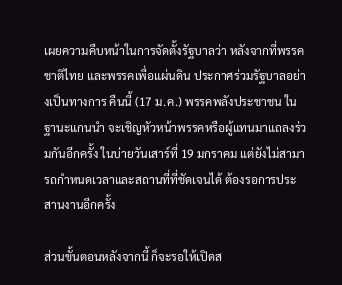เผยความคืบหน้าในการจัดตั้งรัฐบาลว่า หลังจากที่พรรคชาติไทย และพรรคเพื่อแผ่นดิน ประกาศร่วมรัฐบาลอย่างเป็นทางการ คืนนี้ (17 ม.ค.) พรรคพลังประชาชน ในฐานะแกนนำ จะเชิญหัวหน้าพรรคหรือผู้แทนมาแถลงร่วมกันอีกครั้ง ในบ่ายวันเสาร์ที่ 19 มกราคม แต่ยังไม่สามารถกำหนดเวลาและสถานที่ที่ชัดเจนได้ ต้องรอการประสานงานอีกครั้ง

ส่วนขั้นตอนหลังจากนี้ ก็จะรอให้เปิดส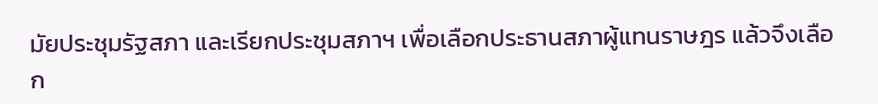มัยประชุมรัฐสภา และเรียกประชุมสภาฯ เพื่อเลือกประธานสภาผู้แทนราษฎร แล้วจึงเลือก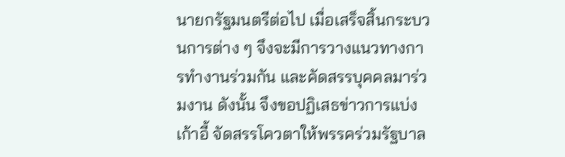นายกรัฐมนตรีต่อไป เมื่อเสร็จสิ้นกระบวนการต่าง ๆ จึงจะมีการวางแนวทางการทำงานร่วมกัน และคัดสรรบุคคลมาร่วมงาน ดังนั้น จึงขอปฏิเสธข่าวการแบ่งเก้าอี้ จัดสรรโควตาให้พรรคร่วมรัฐบาล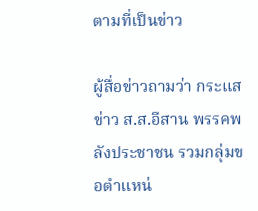ตามที่เป็นข่าว

ผู้สื่อข่าวถามว่า กระแสข่าว ส.ส.อีสาน พรรคพลังประชาชน รวมกลุ่มขอตำแหน่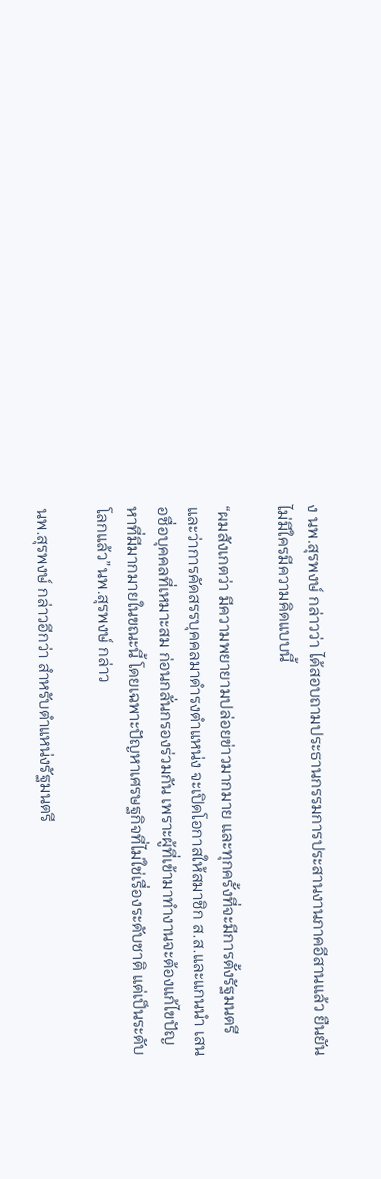ง นพ.สุรพงษ์ กล่าวว่า ได้สอบถามประธานกรรมการประสานงานภาคอีสานแล้ว ยืนยันไม่มีใครมีความคิดแบบนี้

“ผมสังเกตว่า มีความพยายามปล่อยข่าวมากมาย และทุกครั้งที่จะมีการตั้งรัฐมนตรี และว่าการคัดสรรบุคคลมาดำรงตำแหน่ง จะเปิดโอกาสให้สมาชิก ส.ส.และแกนนำ เสนอชื่อบุคคลที่เหมาะสม ก่อนกลั่นกรองร่วมกัน เพราะผู้ที่เข้ามาทำงานจะต้องแก้ไขปัญหาที่มีมากมายในขณะนี้ โดยเฉพาะปัญหาเศรษฐกิจที่ไม่ใช่เรื่องระดับชาติ แต่เป็นระดับโลกแล้ว”นพ.สุรพงษ์ กล่าว

นพ.สุรพงษ์ กล่าวอีกว่า สำหรับตำแหน่งรัฐมนตรี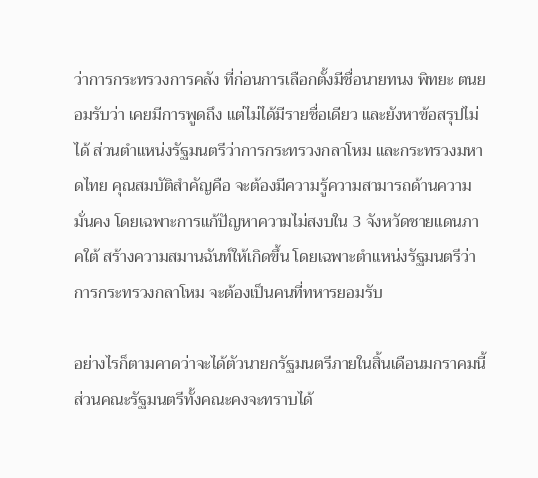ว่าการกระทรวงการคลัง ที่ก่อนการเลือกตั้งมีชื่อนายทนง พิทยะ ตนยอมรับว่า เคยมีการพูดถึง แต่ไม่ได้มีรายชื่อเดียว และยังหาข้อสรุปไม่ได้ ส่วนตำแหน่งรัฐมนตรีว่าการกระทรวงกลาโหม และกระทรวงมหาดไทย คุณสมบัติสำคัญคือ จะต้องมีความรู้ความสามารถด้านความมั่นคง โดยเฉพาะการแก้ปัญหาความไม่สงบใน 3 จังหวัดชายแดนภาคใต้ สร้างความสมานฉันท์ให้เกิดขึ้น โดยเฉพาะตำแหน่งรัฐมนตรีว่าการกระทรวงกลาโหม จะต้องเป็นคนที่ทหารยอมรับ

อย่างไรก็ตามคาดว่าจะได้ตัวนายกรัฐมนตรีภายในสิ้นเดือนมกราคมนี้ ส่วนคณะรัฐมนตรีทั้งคณะคงจะทราบได้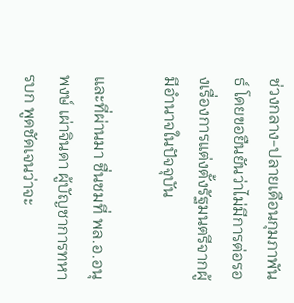ช่วงกลาง-ปลายเดือนกุมภาพันธ์ โดยขอยืนยันว่าไม่มีการต่อรองเรื่องการแต่งตั้งรัฐมนตรีจากผู้มีอำนาจในปัจจุบัน

และที่ผ่านมา ชื่นชมที่ พล.อ.อนุพงษ์ เผ่าจินดา ผู้บัญชาการทหารบก พูดชัดเจนว่าจะ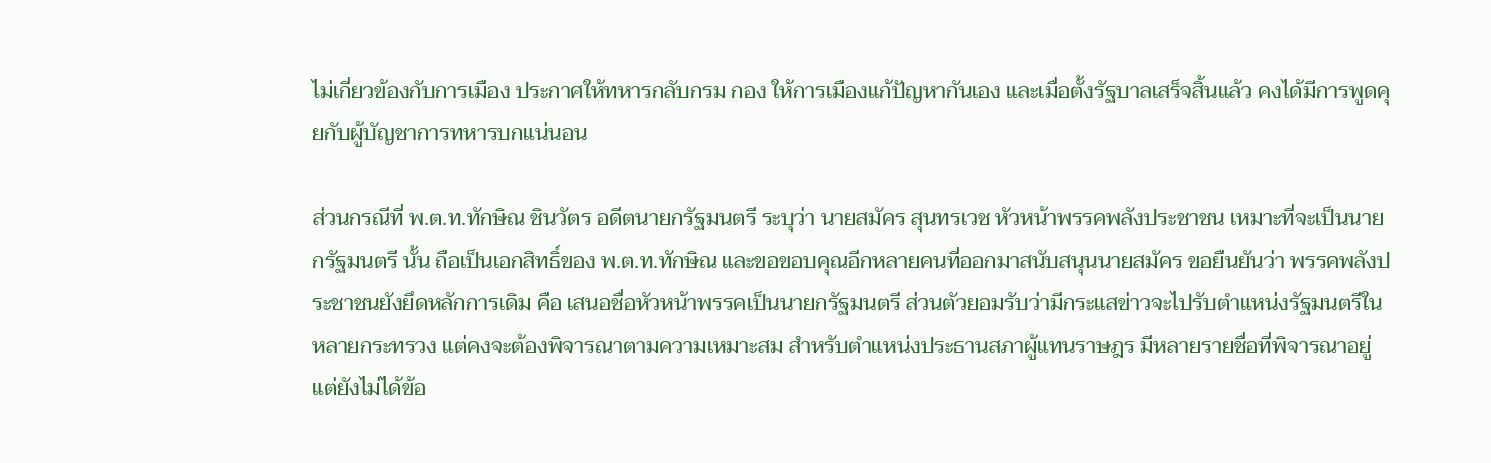ไม่เกี่ยวข้องกับการเมือง ประกาศให้ทหารกลับกรม กอง ให้การเมืองแก้ปัญหากันเอง และเมื่อตั้งรัฐบาลเสร็จสิ้นแล้ว คงได้มีการพูดคุยกับผู้บัญชาการทหารบกแน่นอน

ส่วนกรณีที่ พ.ต.ท.ทักษิณ ชินวัตร อดีตนายกรัฐมนตรี ระบุว่า นายสมัคร สุนทรเวช หัวหน้าพรรคพลังประชาชน เหมาะที่จะเป็นนายกรัฐมนตรี นั้น ถือเป็นเอกสิทธิ์ของ พ.ต.ท.ทักษิณ และขอขอบคุณอีกหลายคนที่ออกมาสนับสนุนนายสมัคร ขอยืนยันว่า พรรคพลังประชาชนยังยึดหลักการเดิม คือ เสนอชื่อหัวหน้าพรรคเป็นนายกรัฐมนตรี ส่วนตัวยอมรับว่ามีกระแสข่าวจะไปรับตำแหน่งรัฐมนตรีในหลายกระทรวง แต่คงจะต้องพิจารณาตามความเหมาะสม สำหรับตำแหน่งประธานสภาผู้แทนราษฎร มีหลายรายชื่อที่พิจารณาอยู่ แต่ยังไม่ได้ข้อ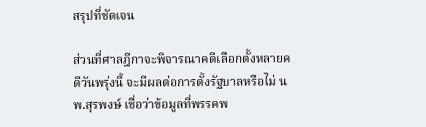สรุปที่ชัดเจน

ส่วนที่ศาลฎีกาจะพิจารณาคดีเลือกตั้งหลายคดีวันพรุ่งนี้ จะมีผลต่อการตั้งรัฐบาลหรือไม่ นพ.สุรพงษ์ เชื่อว่าข้อมูลที่พรรคพ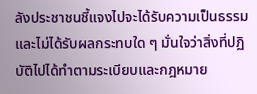ลังประชาชนชี้แจงไปจะได้รับความเป็นธรรม และไม่ได้รับผลกระทบใด ๆ มั่นใจว่าสิ่งที่ปฏิบัติไปได้ทำตามระเบียบและกฎหมาย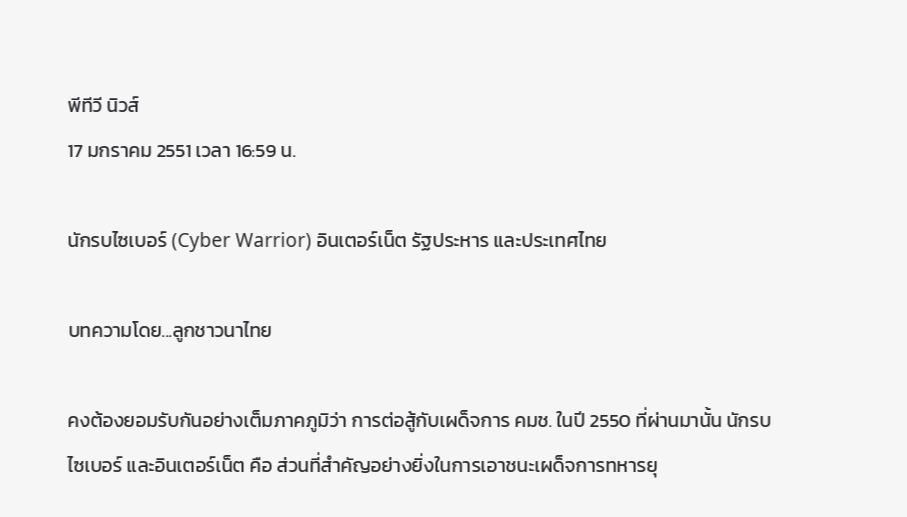พีทีวี นิวส์
17 มกราคม 2551 เวลา 16:59 น.

นักรบไซเบอร์ (Cyber Warrior) อินเตอร์เน็ต รัฐประหาร และประเทศไทย

บทความโดย...ลูกชาวนาไทย

คงต้องยอมรับกันอย่างเต็มภาคภูมิว่า การต่อสู้กับเผด็จการ คมช. ในปี 2550 ที่ผ่านมานั้น นักรบไซเบอร์ และอินเตอร์เน็ต คือ ส่วนที่สำคัญอย่างยิ่งในการเอาชนะเผด็จการทหารยุ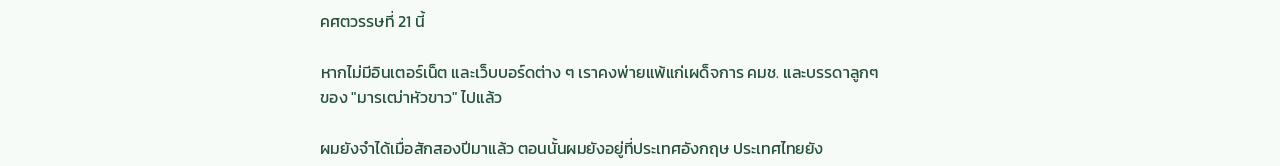คศตวรรษที่ 21 นี้

หากไม่มีอินเตอร์เน็ต และเว็บบอร์ดต่าง ๆ เราคงพ่ายแพ้แก่เผด็จการ คมช. และบรรดาลูกๆ ของ "มารเฒ่าหัวขาว" ไปแล้ว

ผมยังจำได้เมื่อสักสองปีมาแล้ว ตอนนั้นผมยังอยู่ที่ประเทศอังกฤษ ประเทศไทยยัง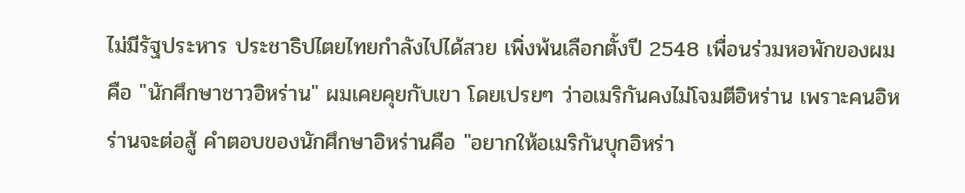ไม่มีรัฐประหาร ประชาธิปไตยไทยกำลังไปได้สวย เพิ่งพ้นเลือกตั้งปี 2548 เพื่อนร่วมหอพักของผมคือ "นักศึกษาชาวอิหร่าน" ผมเคยคุยกับเขา โดยเปรยๆ ว่าอเมริกันคงไม่โจมตีอิหร่าน เพราะคนอิหร่านจะต่อสู้ คำตอบของนักศึกษาอิหร่านคือ "อยากให้อเมริกันบุกอิหร่า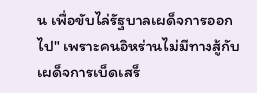น เพื่อขับไล่รัฐบาลเผด็จการออกไป" เพราะคนอิหร่านไม่มีทางสู้กับเผด็จการเบ็ดเสร็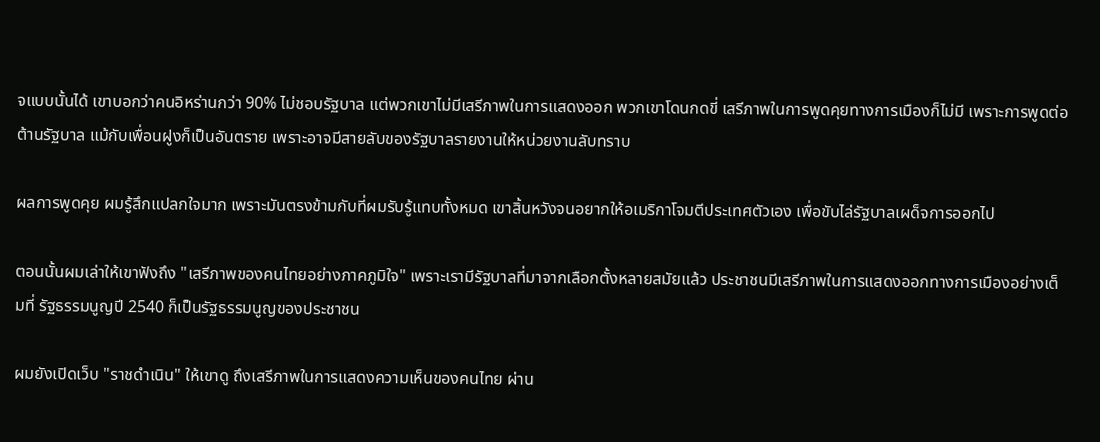จแบบนั้นได้ เขาบอกว่าคนอิหร่านกว่า 90% ไม่ชอบรัฐบาล แต่พวกเขาไม่มีเสรีภาพในการแสดงออก พวกเขาโดนกดขี่ เสรีภาพในการพูดคุยทางการเมืองก็ไม่มี เพราะการพูดต่อต้านรัฐบาล แม้กับเพื่อนฝูงก็เป็นอันตราย เพราะอาจมีสายลับของรัฐบาลรายงานให้หน่วยงานลับทราบ

ผลการพูดคุย ผมรู้สึกแปลกใจมาก เพราะมันตรงข้ามกับที่ผมรับรู้แทบทั้งหมด เขาสิ้นหวังจนอยากให้อเมริกาโจมตีประเทศตัวเอง เพื่อขับไล่รัฐบาลเผด็จการออกไป

ตอนนั้นผมเล่าให้เขาฟังถึง "เสรีภาพของคนไทยอย่างภาคภูมิใจ" เพราะเรามีรัฐบาลที่มาจากเลือกตั้งหลายสมัยแล้ว ประชาชนมีเสรีภาพในการแสดงออกทางการเมืองอย่างเต็มที่ รัฐธรรมนูญปี 2540 ก็เป็นรัฐธรรมนูญของประชาชน

ผมยังเปิดเว็บ "ราชดำเนิน" ให้เขาดู ถึงเสรีภาพในการแสดงความเห็นของคนไทย ผ่าน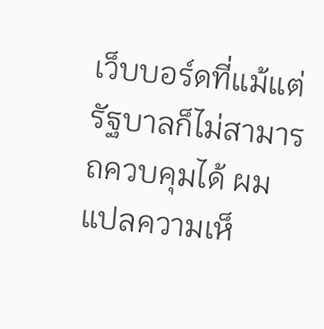เว็บบอร์ดที่แม้แต่รัฐบาลก็ไม่สามารถควบคุมได้ ผมแปลความเห็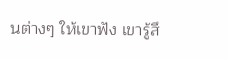นต่างๆ ให้เขาฟัง เขารู้สึ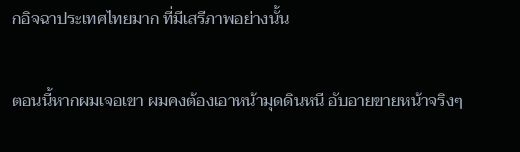กอิจฉาประเทศไทยมาก ที่มีเสรีภาพอย่างนั้น

ตอนนี้หากผมเจอเขา ผมคงต้องเอาหน้ามุดดินหนี อับอายขายหน้าจริงๆ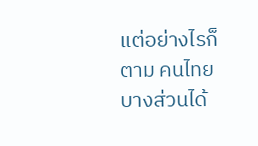แต่อย่างไรก็ตาม คนไทยบางส่วนได้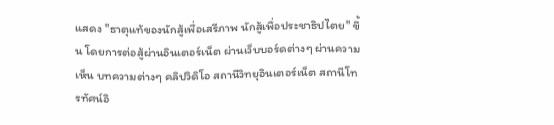แสดง "ธาตุแท้ของนักสู้เพื่อเสรีภาพ นักสู้เพื่อประชาธิปไตย" ขึ้น โดยการต่อสู้ผ่านอินเตอร์เน็ต ผ่านเว็บบอร์ดต่างๆ ผ่านความเห็น บทความต่างๆ คลิปวิดิโอ สถานีวิทยุอินเตอร์เน็ต สถานีโทรทัศน์อิ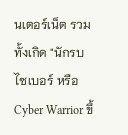นเตอร์เน็ต รวมทั้งเกิด "นักรบไซเบอร์ หรือ Cyber Warrior ขึ้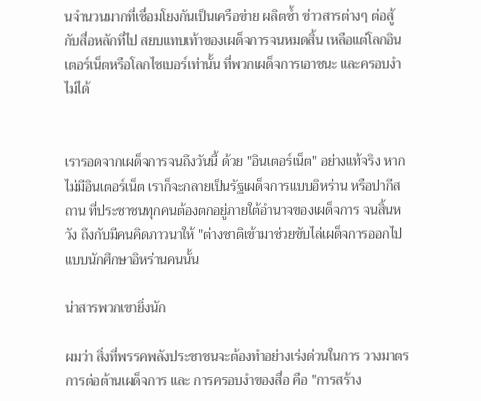นจำนวนมากที่เชื่อมโยงกันเป็นเครือข่าย ผลิตซ้ำ ข่าวสารต่างๆ ต่อสู้กับสื่อหลักที่ไป สยบแทบเท้าของเผด็จการจนหมดสิ้น เหลือแต่โลกอินเตอร์เน็ตหรือโลกไซเบอร์เท่านั้น ที่พวกเผด็จการเอาชนะ และครอบงำไม่ได้


เรารอดจากเผด็จการจนถึงวันนี้ ด้วย "อินเตอร์เน็ต" อย่างแท้จริง หากไม่มีอินเตอร์เน็ต เราก็จะกลายเป็นรัฐเผด็จการแบบอิหร่าน หรือปากีสถาน ที่ประชาชนทุกคนต้องตกอยู่ภายใต้อำนาจของเผด็จการ จนสิ้นหวัง ถึงกับมีคนคิดภาวนาให้ "ต่างชาติเข้ามาช่วยขับไล่เผด็จการออกไปแบบนักศึกษาอิหร่านคนนั้น

น่าสารพวกเขายิ่งนัก

ผมว่า สิ่งที่พรรคพลังประชาชนจะต้องทำอย่างเร่งด่วนในการ วางมาตรการต่อต้านเผด็จการ และ การครอบงำของสื่อ คือ "การสร้าง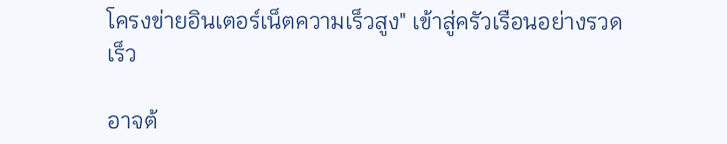โครงข่ายอินเตอร์เน็ตความเร็วสูง" เข้าสู่ครัวเรือนอย่างรวดเร็ว

อาจต้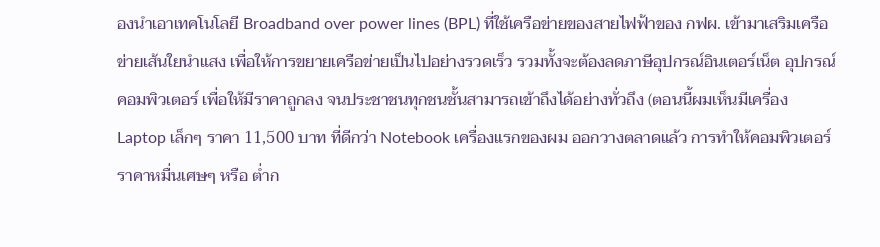องนำเอาเทคโนโลยี Broadband over power lines (BPL) ที่ใช้เครือข่ายของสายไฟฟ้าของ กฟผ. เข้ามาเสริมเครือข่ายเส้นใยนำแสง เพื่อให้การขยายเครือข่ายเป็นไปอย่างรวดเร็ว รวมทั้งจะต้องลดภาษีอุปกรณ์อินเตอร์เน็ต อุปกรณ์คอมพิวเตอร์ เพื่อให้มีราคาถูกลง จนประชาชนทุกชนชั้นสามารถเข้าถึงได้อย่างทั่วถึง (ตอนนี้ผมเห็นมีเครื่อง Laptop เล็กๆ ราคา 11,500 บาท ที่ดีกว่า Notebook เครื่องแรกของผม ออกวางตลาดแล้ว การทำให้คอมพิวเตอร์ราคาหมื่นเศษๆ หรือ ต่ำก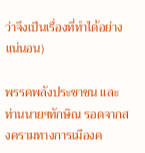ว่าจึงเป็นเรื่องที่ทำได้อย่างแน่นอน)

พรรคพลังประชาชน และ ท่านนายฯทักษิณ รอดจากสงครามทางการเมืองค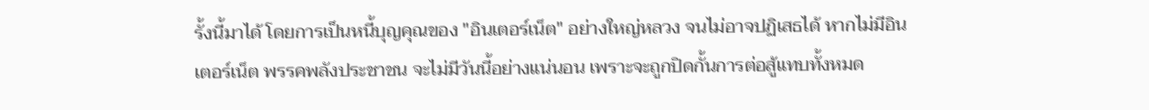รั้งนี้มาได้ โดยการเป็นหนี้บุญคุณของ "อินเตอร์เน็ต" อย่างใหญ่หลวง จนไม่อาจปฏิเสธได้ หากไม่มีอินเตอร์เน็ต พรรคพลังประชาชน จะไม่มีวันนี้อย่างแน่นอน เพราะจะถูกปิดกั้นการต่อสู้แทบทั้งหมด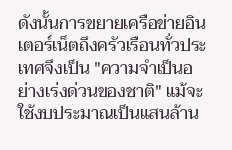ดังนั้นการขยายเครือข่ายอินเตอร์เน็ตถึงครัวเรือนทั่วประเทศจึงเป็น "ความจำเป็นอย่างเร่งด่วนของชาติ" แม้จะใช้งบประมาณเป็นแสนล้าน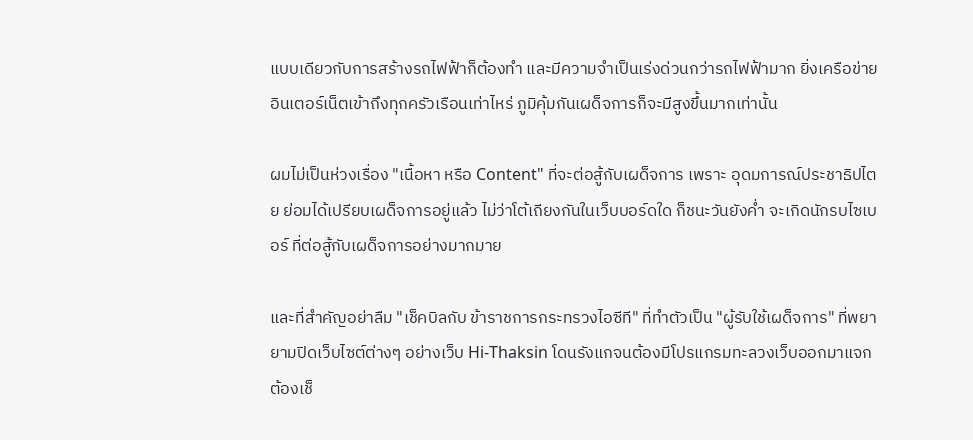แบบเดียวกับการสร้างรถไฟฟ้าก็ต้องทำ และมีความจำเป็นเร่งด่วนกว่ารถไฟฟ้ามาก ยิ่งเครือข่ายอินเตอร์เน็ตเข้าถึงทุกครัวเรือนเท่าไหร่ ภูมิคุ้มกันเผด็จการก็จะมีสูงขึ้นมากเท่านั้น

ผมไม่เป็นห่วงเรื่อง "เนื้อหา หรือ Content" ที่จะต่อสู้กับเผด็จการ เพราะ อุดมการณ์ประชาธิปไตย ย่อมได้เปรียบเผด็จการอยู่แล้ว ไม่ว่าโต้เถียงกันในเว็บบอร์ดใด ก็ชนะวันยังค่ำ จะเกิดนักรบไซเบอร์ ที่ต่อสู้กับเผด็จการอย่างมากมาย

และที่สำคัญอย่าลืม "เช็คบิลกับ ข้าราชการกระทรวงไอซีที" ที่ทำตัวเป็น "ผู้รับใช้เผด็จการ" ที่พยายามปิดเว็บไซต์ต่างๆ อย่างเว็บ Hi-Thaksin โดนรังแกจนต้องมีโปรแกรมทะลวงเว็บออกมาแจก ต้องเช็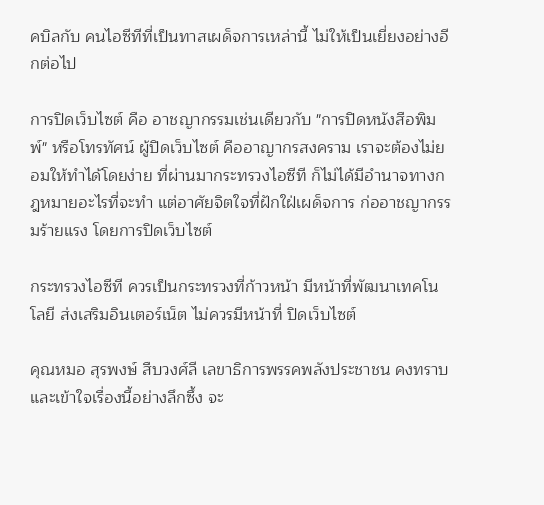คบิลกับ คนไอซีทีที่เป็นทาสเผด็จการเหล่านี้ ไม่ให้เป็นเยี่ยงอย่างอีกต่อไป

การปิดเว็บไซต์ คือ อาชญากรรมเช่นเดียวกับ "การปิดหนังสือพิมพ์" หรือโทรทัศน์ ผู้ปิดเว็บไซต์ คืออาญากรสงคราม เราจะต้องไม่ยอมให้ทำได้โดยง่าย ที่ผ่านมากระทรวงไอซีที ก็ไม่ได้มีอำนาจทางกฎหมายอะไรที่จะทำ แต่อาศัยจิตใจที่ฝักใฝ่เผด็จการ ก่ออาชญากรรมร้ายแรง โดยการปิดเว็บไซต์

กระทรวงไอซีที ควรเป็นกระทรวงที่ก้าวหน้า มีหน้าที่พัฒนาเทคโนโลยี ส่งเสริมอินเตอร์เน็ต ไม่ควรมีหน้าที่ ปิดเว็บไซต์

คุณหมอ สุรพงษ์ สืบวงศ์ลี เลขาธิการพรรคพลังประชาชน คงทราบและเข้าใจเรื่องนี้อย่างลึกซึ้ง จะ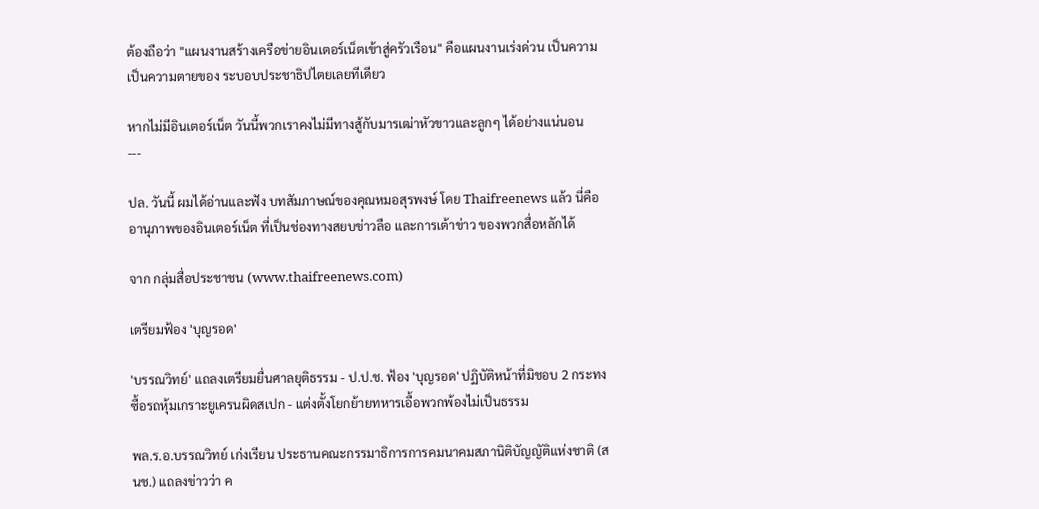ต้องถือว่า "แผนงานสร้างเครือข่ายอินเตอร์เน็ตเข้าสู่ครัวเรือน" คือแผนงานเร่งด่วน เป็นความเป็นความตายของ ระบอบประชาธิปไตยเลยทีเดียว

หากไม่มีอินเตอร์เน็ต วันนี้พวกเราคงไม่มีทางสู้กับมารเฒ่าหัวขาวและลูกๆ ได้อย่างแน่นอน
---

ปล. วันนี้ ผมได้อ่านและฟัง บทสัมภาษณ์ของคุณหมอสุรพงษ์ โดย Thaifreenews แล้ว นี่คืออานุภาพของอินเตอร์เน็ต ที่เป็นช่องทางสยบข่าวลือ และการเต้าข่าว ของพวกสื่อหลักได้

จาก กลุ่มสื่อประชาชน (www.thaifreenews.com)

เตรียมฟ้อง 'บุญรอด'

'บรรณวิทย์' แถลงเตรียมยื่นศาลยุติธรรม - ป.ป.ช. ฟ้อง 'บุญรอด' ปฏิบัติหน้าที่มิชอบ 2 กระทง ซื้อรถหุ้มเกราะยูเครนผิดสเปก - แต่งตั้งโยกย้ายทหารเอื้อพวกพ้องไม่เป็นธรรม

พล.ร.อ.บรรณวิทย์ เก่งเรียน ประธานคณะกรรมาธิการการคมนาคมสภานิติบัญญัติแห่งชาติ (สนช.) แถลงข่าวว่า ค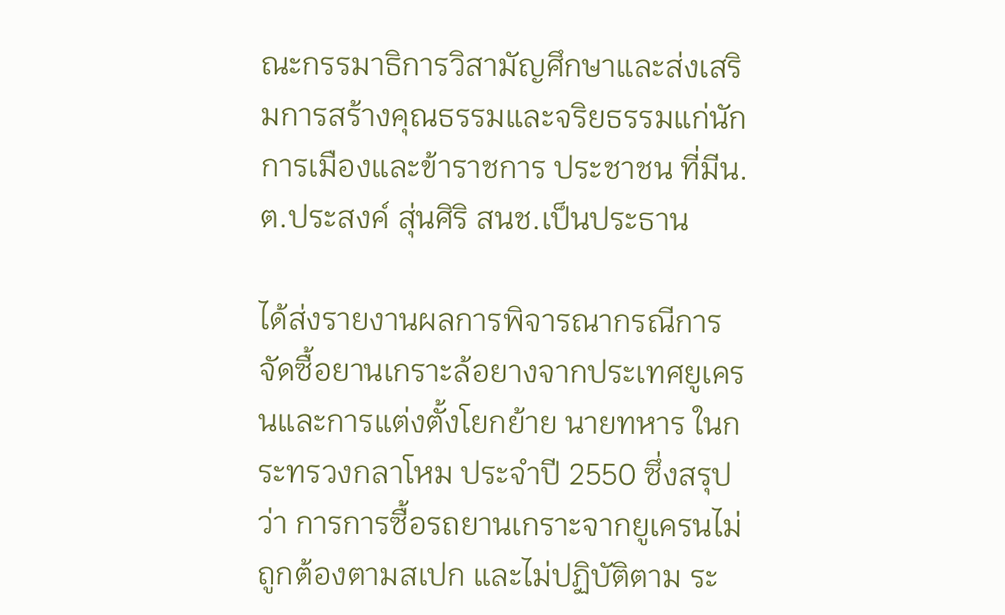ณะกรรมาธิการวิสามัญศึกษาและส่งเสริมการสร้างคุณธรรมและจริยธรรมแก่นักการเมืองและข้าราชการ ประชาชน ที่มีน.ต.ประสงค์ สุ่นศิริ สนช.เป็นประธาน

ได้ส่งรายงานผลการพิจารณากรณีการจัดซื้อยานเกราะล้อยางจากประเทศยูเครนและการแต่งตั้งโยกย้าย นายทหาร ในกระทรวงกลาโหม ประจำปี 2550 ซึ่งสรุปว่า การการซื้อรถยานเกราะจากยูเครนไม่ถูกต้องตามสเปก และไม่ปฏิบัติตาม ระ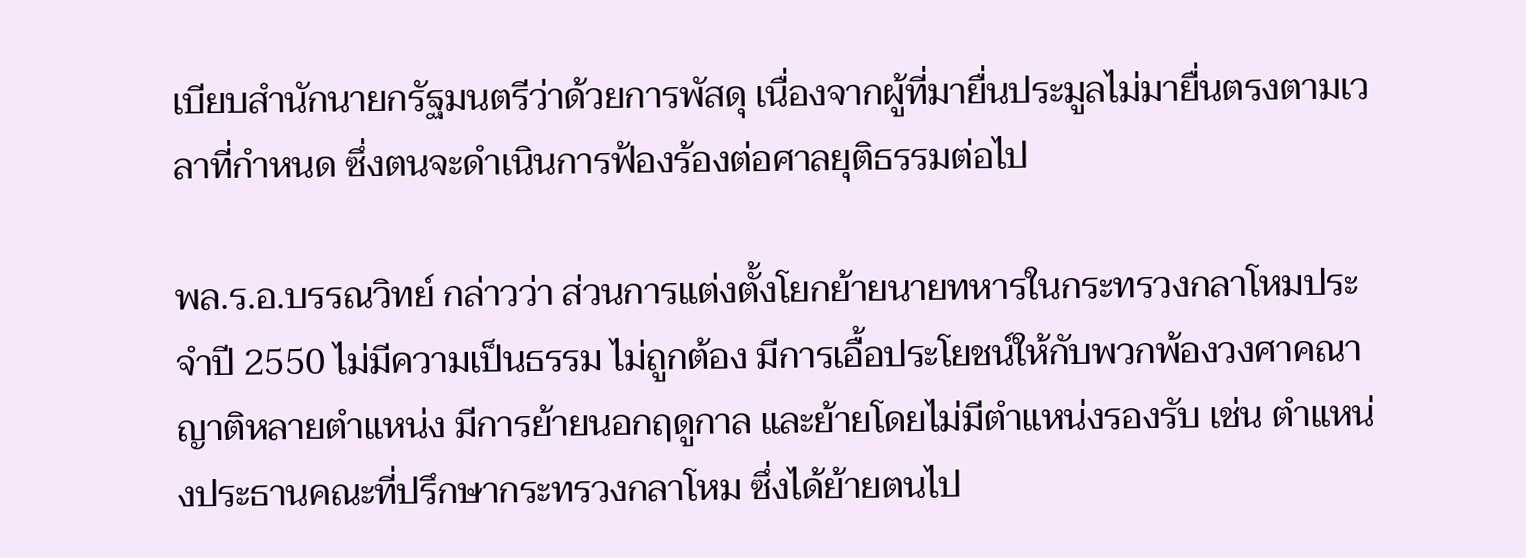เบียบสำนักนายกรัฐมนตรีว่าด้วยการพัสดุ เนื่องจากผู้ที่มายื่นประมูลไม่มายื่นตรงตามเวลาที่กำหนด ซึ่งตนจะดำเนินการฟ้องร้องต่อศาลยุติธรรมต่อไป

พล.ร.อ.บรรณวิทย์ กล่าวว่า ส่วนการแต่งตั้งโยกย้ายนายทหารในกระทรวงกลาโหมประจำปี 2550 ไม่มีความเป็นธรรม ไม่ถูกต้อง มีการเอื้อประโยชน์ให้กับพวกพ้องวงศาคณาญาติหลายตำแหน่ง มีการย้ายนอกฤดูกาล และย้ายโดยไม่มีตำแหน่งรองรับ เช่น ตำแหน่งประธานคณะที่ปรึกษากระทรวงกลาโหม ซึ่งได้ย้ายตนไป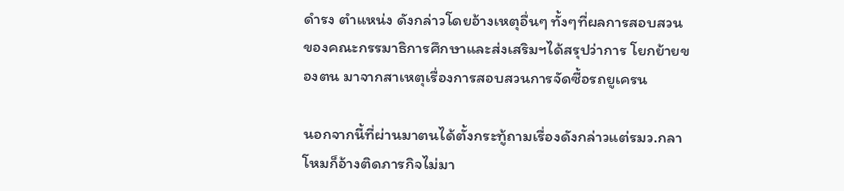ดำรง ตำแหน่ง ดังกล่าวโดยอ้างเหตุอื่นๆ ทั้งๆที่ผลการสอบสวน ของคณะกรรมาธิการศึกษาและส่งเสริมฯได้สรุปว่าการ โยกย้ายของตน มาจากสาเหตุเรื่องการสอบสวนการจัดซื้อรถยูเครน

นอกจากนี้ที่ผ่านมาตนได้ตั้งกระทู้ถามเรื่องดังกล่าวแต่รมว.กลาโหมก็อ้างติดภารกิจไม่มา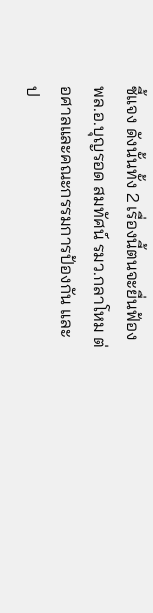ชี้แจง ดังนั้นทั้ง 2 เรื่องนี้ตนจะยื่นฟ้องพล.อ.บุญรอด สมทัศน์ รมว.กลาโหม ต่อศาลและคณะกรรมการป้องกัน และป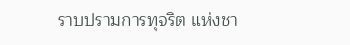ราบปรามการทุจริต แห่งชา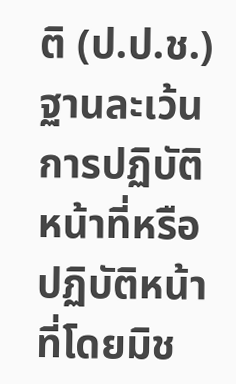ติ (ป.ป.ช.) ฐานละเว้นการปฏิบัติหน้าที่หรือปฏิบัติหน้าที่โดยมิช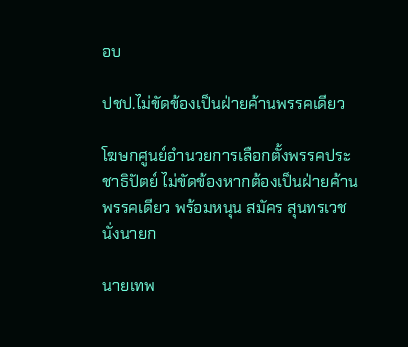อบ

ปชป.ไม่ขัดข้องเป็นฝ่ายค้านพรรคเดียว

โฆษกศูนย์อำนวยการเลือกตั้งพรรคประชาธิปัตย์ ไม่ขัดข้องหากต้องเป็นฝ่ายค้านพรรคเดียว พร้อมหนุน สมัคร สุนทรเวช นั่งนายก

นายเทพ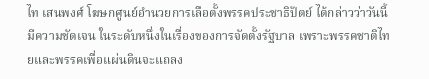ไท เสนพงศ์ โฆษกศูนย์อำนวยการเลือตั้งพรรคประชาธิปัตย์ ได้กล่าวว่าวันนี้มีความชัดเจน ในระดับหนึ่งในเรื่องของการจัดตั้งรัฐบาล เพราะพรรคชาติไทยและพรรคเพื่อแผ่นดินจะแถลง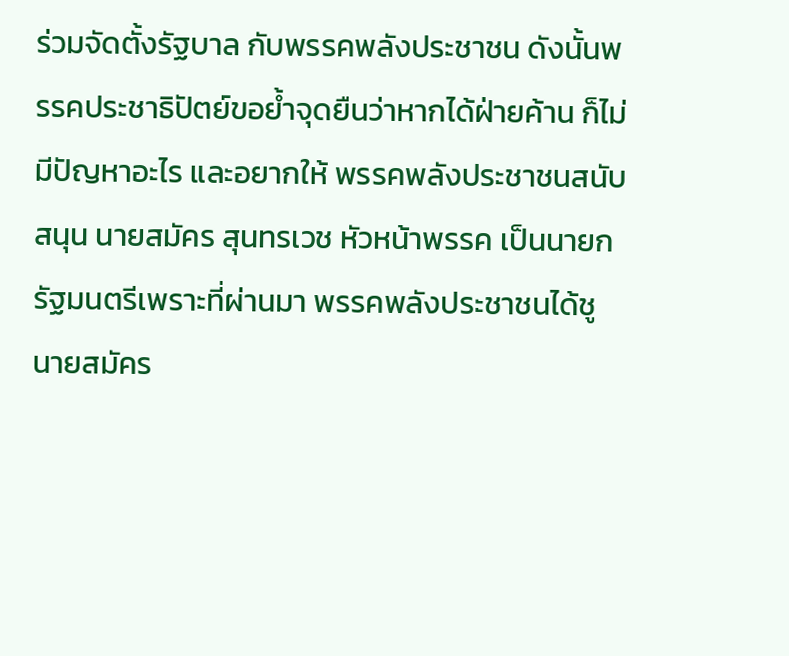ร่วมจัดตั้งรัฐบาล กับพรรคพลังประชาชน ดังนั้นพรรคประชาธิปัตย์ขอย้ำจุดยืนว่าหากได้ฝ่ายค้าน ก็ไม่มีปัญหาอะไร และอยากให้ พรรคพลังประชาชนสนับสนุน นายสมัคร สุนทรเวช หัวหน้าพรรค เป็นนายกรัฐมนตรีเพราะที่ผ่านมา พรรคพลังประชาชนได้ชู นายสมัคร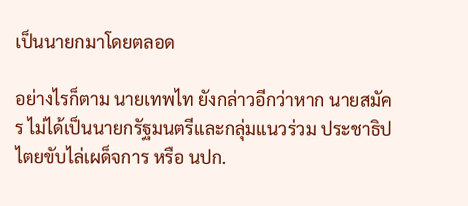เป็นนายกมาโดยตลอด

อย่างไรก็ตาม นายเทพไท ยังกล่าวอีกว่าหาก นายสมัคร ไม่ได้เป็นนายกรัฐมนตรีและกลุ่มแนวร่วม ประชาธิปไตยขับไล่เผด็จการ หรือ นปก.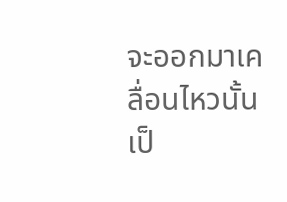จะออกมาเคลื่อนไหวนั้นเป็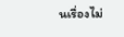นเรื่องไม่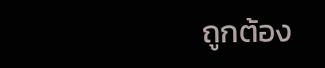ถูกต้อง